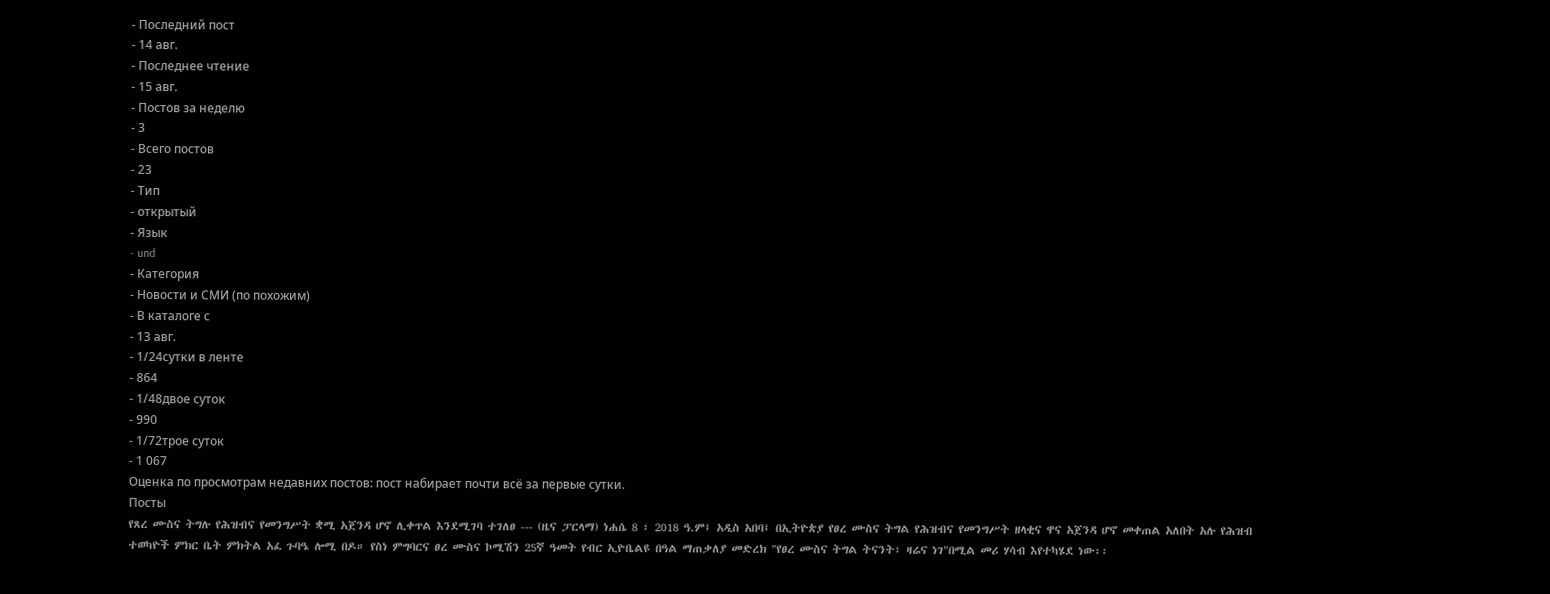- Последний пост
- 14 авг.
- Последнее чтение
- 15 авг.
- Постов за неделю
- 3
- Всего постов
- 23
- Тип
- открытый
- Язык
- und
- Категория
- Новости и СМИ (по похожим)
- В каталоге с
- 13 авг.
- 1/24сутки в ленте
- 864
- 1/48двое суток
- 990
- 1/72трое суток
- 1 067
Оценка по просмотрам недавних постов: пост набирает почти всё за первые сутки.
Посты
የጸረ ሙስና ትግሉ የሕዝብና የመንግሥት ቋሚ አጀንዳ ሆኖ ሊቀጥል እንደሚገባ ተገለፀ --- (ዜና ፓርላማ) ነሐሴ 8 ፣ 2018 ዓ.ም፤ አዲስ አበባ፤ በኢትዮጵያ የፀረ ሙስና ትግል የሕዝብና የመንግሥት ዘላቂና ዋና አጀንዳ ሆኖ መቀጠል አለበት አሉ የሕዝብ ተወካዮች ምክር ቤት ምክትል አፈ ጉባዔ ሎሚ በዶ። የስነ ምግባርና ፀረ ሙስና ኮሚሽን 25ኛ ዓመት የብር ኢዮቤልዩ በዓል ማጠቃለያ መድረክ "የፀረ ሙስና ትግል ትናንት፣ ዛሬና ነገ"በሚል መሪ ሃሳብ እየተካሄደ ነው፡፡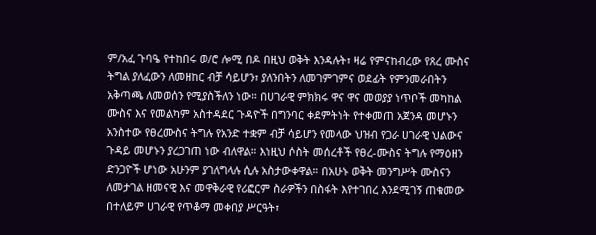ም/አፈ ጉባዔ የተከበሩ ወ/ሮ ሎሚ በዶ በዚህ ወቅት እንዳሉት፣ ዛሬ የምናከብረው የጸረ ሙስና ትግል ያለፈውን ለመዘከር ብቻ ሳይሆን፣ ያለንበትን ለመገምገምና ወደፊት የምንመራበትን አቅጣጫ ለመወሰን የሚያስችለን ነው። በሀገራዊ ምክክሩ ዋና ዋና መወያያ ነጥቦች መካከል ሙስና እና የመልካም አስተዳደር ጉዳዮች በግንባር ቀደምትነት የተቀመጠ አጀንዳ መሆኑን አንስተው የፀረሙስና ትግሉ የአንድ ተቋም ብቻ ሳይሆን የመላው ህዝብ የጋራ ሀገራዊ ህልውና ጉዳይ መሆኑን ያረጋገጠ ነው ብለዋል። እነዚህ ሶስት መሰረቶች የፀረ-ሙስና ትግሉ የማዕዘን ድንጋዮች ሆነው አሁንም ያገለግላሉ ሲሉ አስታውቀዋል። በአሁኑ ወቅት መንግሥት ሙስናን ለመታገል ዘመናዊ እና መዋቅራዊ የሪፎርም ስራዎችን በስፋት እየተገበረ እንደሚገኝ ጠቁመው በተለይም ሀገራዊ የጥቆማ መቀበያ ሥርዓት፣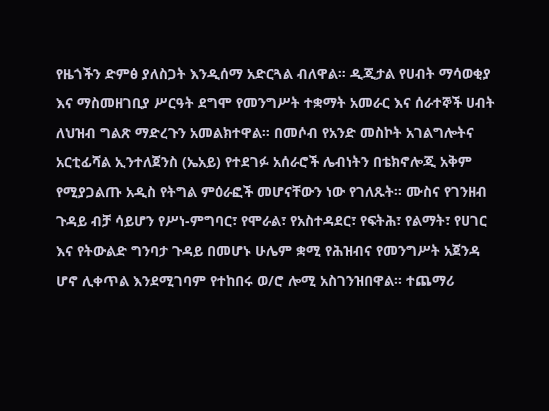የዜጎችን ድምፅ ያለስጋት እንዲሰማ አድርጓል ብለዋል። ዲጂታል የሀብት ማሳወቂያ እና ማስመዘገቢያ ሥርዓት ደግሞ የመንግሥት ተቋማት አመራር እና ሰራተኞች ሀብት ለህዝብ ግልጽ ማድረጉን አመልክተዋል፡፡ በመሶብ የአንድ መስኮት አገልግሎትና አርቲፊሻል ኢንተለጀንስ (ኤአይ) የተደገፉ አሰራሮች ሌብነትን በቴክኖሎጂ አቅም የሚያጋልጡ አዲስ የትግል ምዕራፎች መሆናቸውን ነው የገለጹት፡፡ ሙስና የገንዘብ ጉዳይ ብቻ ሳይሆን የሥነ-ምግባር፣ የሞራል፣ የአስተዳደር፣ የፍትሕ፣ የልማት፣ የሀገር እና የትውልድ ግንባታ ጉዳይ በመሆኑ ሁሌም ቋሚ የሕዝብና የመንግሥት አጀንዳ ሆኖ ሊቀጥል እንደሚገባም የተከበሩ ወ/ሮ ሎሚ አስገንዝበዋል። ተጨማሪ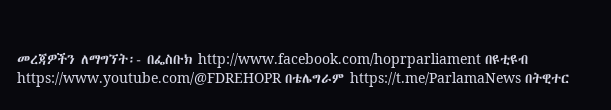መረጃዎችን ለማግኘት፡- በፌስቡክ http://www.facebook.com/hoprparliament በዩቲዩብ https://www.youtube.com/@FDREHOPR በቴሌግራም https://t.me/ParlamaNews በትዊተር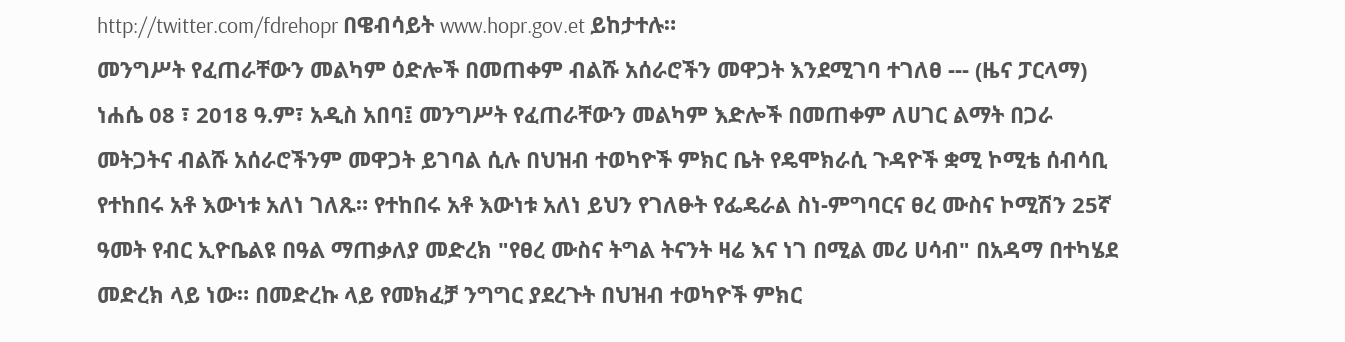http://twitter.com/fdrehopr በዌብሳይት www.hopr.gov.et ይከታተሉ።
መንግሥት የፈጠራቸውን መልካም ዕድሎች በመጠቀም ብልሹ አሰራሮችን መዋጋት እንደሚገባ ተገለፀ --- (ዜና ፓርላማ) ነሐሴ 08 ፣ 2018 ዓ.ም፣ አዲስ አበባ፤ መንግሥት የፈጠራቸውን መልካም እድሎች በመጠቀም ለሀገር ልማት በጋራ መትጋትና ብልሹ አሰራሮችንም መዋጋት ይገባል ሲሉ በህዝብ ተወካዮች ምክር ቤት የዴሞክራሲ ጉዳዮች ቋሚ ኮሚቴ ሰብሳቢ የተከበሩ አቶ እውነቱ አለነ ገለጹ። የተከበሩ አቶ እውነቱ አለነ ይህን የገለፁት የፌዴራል ስነ-ምግባርና ፀረ ሙስና ኮሚሽን 25ኛ ዓመት የብር ኢዮቤልዩ በዓል ማጠቃለያ መድረክ "የፀረ ሙስና ትግል ትናንት ዛሬ እና ነገ በሚል መሪ ሀሳብ" በአዳማ በተካሄደ መድረክ ላይ ነው። በመድረኩ ላይ የመክፈቻ ንግግር ያደረጉት በህዝብ ተወካዮች ምክር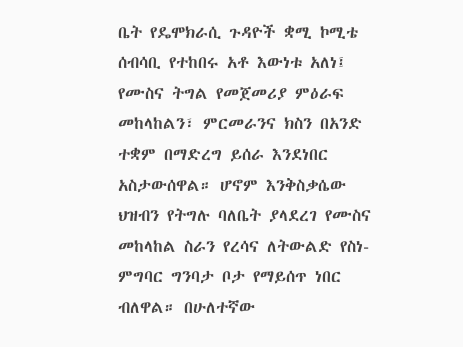ቤት የዴሞክራሲ ጉዳዮች ቋሚ ኮሚቴ ሰብሳቢ የተከበሩ አቶ እውነቱ አለነ፤ የሙስና ትግል የመጀመሪያ ምዕራፍ መከላከልን፣ ምርመራንና ክስን በአንድ ተቋም በማድረግ ይሰራ እንደነበር አስታውሰዋል። ሆኖም እንቅስቃሴው ህዝብን የትግሉ ባለቤት ያላደረገ የሙስና መከላከል ስራን የረሳና ለትውልድ የስነ-ምግባር ግንባታ ቦታ የማይሰጥ ነበር ብለዋል። በሁለተኛው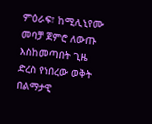ምዕራፍ፣ ከሚሊኒየሙ መባቻ ጀምሮ ለውጡ እስከመጣበት ጊዜ ድረስ የነበረው ወቅት በልማታዊ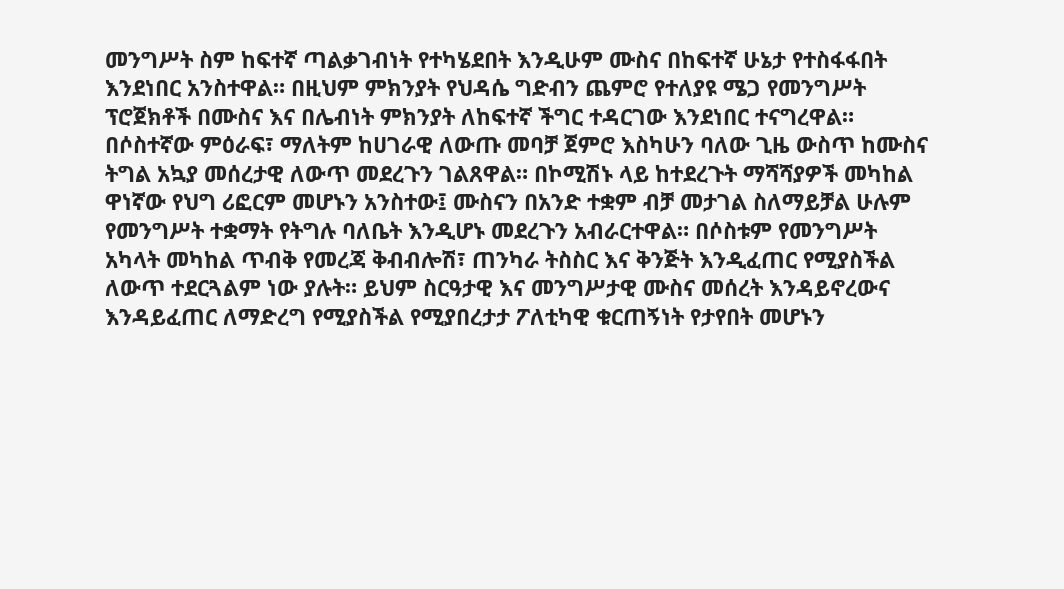መንግሥት ስም ከፍተኛ ጣልቃገብነት የተካሄደበት እንዲሁም ሙስና በከፍተኛ ሁኔታ የተስፋፋበት እንደነበር አንስተዋል። በዚህም ምክንያት የህዳሴ ግድብን ጨምሮ የተለያዩ ሜጋ የመንግሥት ፕሮጀክቶች በሙስና እና በሌብነት ምክንያት ለከፍተኛ ችግር ተዳርገው እንደነበር ተናግረዋል። በሶስተኛው ምዕራፍ፣ ማለትም ከሀገራዊ ለውጡ መባቻ ጀምሮ እስካሁን ባለው ጊዜ ውስጥ ከሙስና ትግል አኳያ መሰረታዊ ለውጥ መደረጉን ገልጸዋል። በኮሚሽኑ ላይ ከተደረጉት ማሻሻያዎች መካከል ዋነኛው የህግ ሪፎርም መሆኑን አንስተው፤ ሙስናን በአንድ ተቋም ብቻ መታገል ስለማይቻል ሁሉም የመንግሥት ተቋማት የትግሉ ባለቤት እንዲሆኑ መደረጉን አብራርተዋል። በሶስቱም የመንግሥት አካላት መካከል ጥብቅ የመረጃ ቅብብሎሽ፣ ጠንካራ ትስስር እና ቅንጅት እንዲፈጠር የሚያስችል ለውጥ ተደርጓልም ነው ያሉት። ይህም ስርዓታዊ እና መንግሥታዊ ሙስና መሰረት እንዳይኖረውና እንዳይፈጠር ለማድረግ የሚያስችል የሚያበረታታ ፖለቲካዊ ቁርጠኝነት የታየበት መሆኑን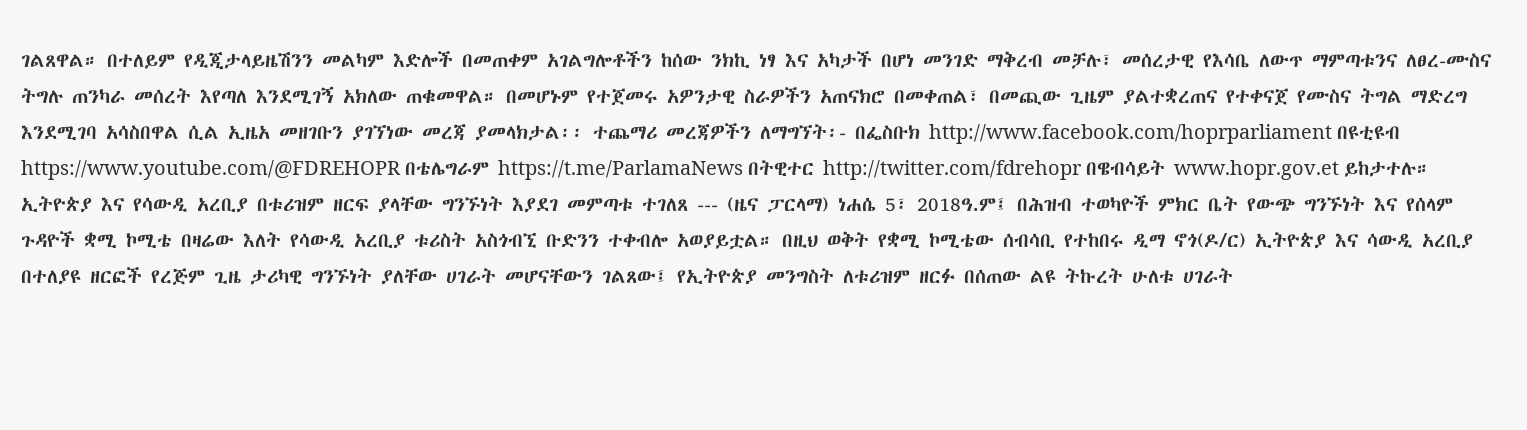ገልጸዋል። በተለይም የዲጂታላይዜሽንን መልካም እድሎች በመጠቀም አገልግሎቶችን ከሰው ንክኪ ነፃ እና አካታች በሆነ መንገድ ማቅረብ መቻሉ፣ መሰረታዊ የእሳቤ ለውጥ ማምጣቱንና ለፀረ-ሙስና ትግሉ ጠንካራ መሰረት እየጣለ እንደሚገኝ አክለው ጠቁመዋል። በመሆኑም የተጀመሩ አዎንታዊ ስራዎችን አጠናክሮ በመቀጠል፣ በመጪው ጊዜም ያልተቋረጠና የተቀናጀ የሙስና ትግል ማድረግ እንደሚገባ አሳስበዋል ሲል ኢዜአ መዘገቡን ያገኘነው መረጃ ያመላክታል፡፡ ተጨማሪ መረጃዎችን ለማግኘት፡- በፌስቡክ http://www.facebook.com/hoprparliament በዩቲዩብ https://www.youtube.com/@FDREHOPR በቴሌግራም https://t.me/ParlamaNews በትዊተር http://twitter.com/fdrehopr በዌብሳይት www.hopr.gov.et ይከታተሉ።
ኢትዮጵያ እና የሳውዲ አረቢያ በቱሪዝም ዘርፍ ያላቸው ግንኙነት እያደገ መምጣቱ ተገለጸ --- (ዜና ፓርላማ) ነሐሴ 5፣ 2018ዓ.ም፤ በሕዝብ ተወካዮች ምክር ቤት የውጭ ግንኙነት እና የሰላም ጉዳዮች ቋሚ ኮሚቴ በዛሬው እለት የሳውዲ አረቢያ ቱሪስት አስጎብኚ ቡድንን ተቀብሎ አወያይቷል። በዚህ ወቅት የቋሚ ኮሚቴው ሰብሳቢ የተከበሩ ዲማ ኖጎ(ዶ/ር) ኢትዮጵያ እና ሳውዲ አረቢያ በተለያዩ ዘርፎች የረጅም ጊዜ ታሪካዊ ግንኙነት ያለቸው ሀገራት መሆናቸውን ገልጸው፤ የኢትዮጵያ መንግስት ለቱሪዝም ዘርፉ በሰጠው ልዩ ትኩረት ሁለቱ ሀገራት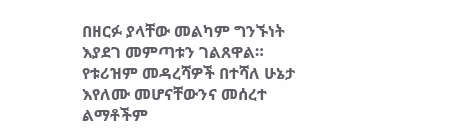በዘርፉ ያላቸው መልካም ግንኙነት እያደገ መምጣቱን ገልጸዋል። የቱሪዝም መዳረሻዎች በተሻለ ሁኔታ እየለሙ መሆናቸውንና መሰረተ ልማቶችም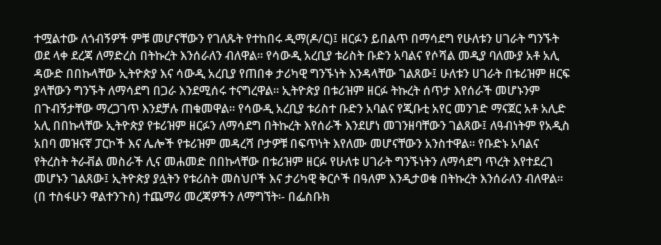ተሟልተው ለጎብኝዎች ምቹ መሆናቸውን የገለጹት የተከበሩ ዲማ(ዶ/ር)፤ ዘርፉን ይበልጥ በማሳደግ የሁለቱን ሀገራት ግንኙት ወደ ላቀ ደረጃ ለማድረስ በትኩረት እንሰራለን ብለዋል። የሳውዲ አረቢያ ቱሪስት ቡድን አባልና የሶሻል መዲያ ባለሙያ አቶ አሊ ዳውድ በበኩላቸው ኢትዮጵያ እና ሳውዲ አረቢያ የጠበቀ ታሪካዊ ግንኙነት እንዳላቸው ገልጸው፤ ሁለቱን ሀገራት በቱሪዝም ዘርፍ ያላቸውን ግንኙት ለማሳደግ በጋራ እንደሚሰሩ ተናግረዋል። ኢትዮጵያ በቱሪዝም ዘርፉ ትኩረት ሰጥታ እየሰራች መሆኑንም በጉብኝታቸው ማረጋገጥ እንደቻሉ ጠቁመዋል። የሳውዲ አረቢያ ቱሪስተ ቡድን አባልና የጂቡቲ አየር መንገድ ማናጀር አቶ አሊድ አሊ በበኩላቸው ኢትዮጵያ የቱሪዝም ዘርፉን ለማሳደግ በትኩረት እየሰራች እንደሆነ መገንዘባቸውን ገልጸው፤ ለዓብነትም የአዲስ አበባ መዝናኛ ፓርኮች እና ሌሎች የቱሪዝም መዳረሻ ቦታዎቹ በፍጥነት እየለሙ መሆናቸውን አንስተዋል። የቡድኑ አባልና የትረስት ትራቭል መስራች ሊና መሐመድ በበኩላቸው በቱሪዝም ዘርፉ የሁለቱ ሀገራት ግንኙነትን ለማሳደግ ጥረት እየተደረገ መሆኑን ገልጸው፤ ኢትዮጵያ ያሏትን የቱሪስት መስህቦች እና ታሪካዊ ቅርሶች በዓለም እንዲታወቁ በትኩረት እንሰራለን ብለዋል። (በ ተስፋሁን ዋልተንጉስ) ተጨማሪ መረጃዎችን ለማግኘት፡- በፌስቡክ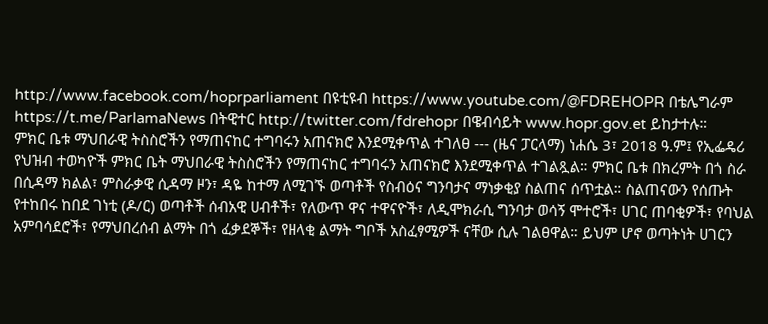http://www.facebook.com/hoprparliament በዩቲዩብ https://www.youtube.com/@FDREHOPR በቴሌግራም https://t.me/ParlamaNews በትዊተር http://twitter.com/fdrehopr በዌብሳይት www.hopr.gov.et ይከታተሉ።
ምክር ቤቱ ማህበራዊ ትስስሮችን የማጠናከር ተግባሩን አጠናክሮ እንደሚቀጥል ተገለፀ --- (ዜና ፓርላማ) ነሐሴ 3፣ 2018 ዓ.ም፤ የኢፌዴሪ የህዝብ ተወካዮች ምክር ቤት ማህበራዊ ትስስሮችን የማጠናከር ተግባሩን አጠናክሮ እንደሚቀጥል ተገልጿል። ምክር ቤቱ በክረምት በጎ ስራ በሲዳማ ክልል፣ ምስራቃዊ ሲዳማ ዞን፣ ዳዬ ከተማ ለሚገኙ ወጣቶች የስብዕና ግንባታና ማነቃቂያ ስልጠና ሰጥቷል። ስልጠናውን የሰጡት የተከበሩ ከበደ ገነቲ (ዶ/ር) ወጣቶች ሰብአዊ ሀብቶች፣ የለውጥ ዋና ተዋናዮች፣ ለዲሞክራሲ ግንባታ ወሳኝ ሞተሮች፣ ሀገር ጠባቂዎች፣ የባህል አምባሳደሮች፣ የማህበረሰብ ልማት በጎ ፈቃደኞች፣ የዘላቂ ልማት ግቦች አስፈፃሚዎች ናቸው ሲሉ ገልፀዋል። ይህም ሆኖ ወጣትነት ሀገርን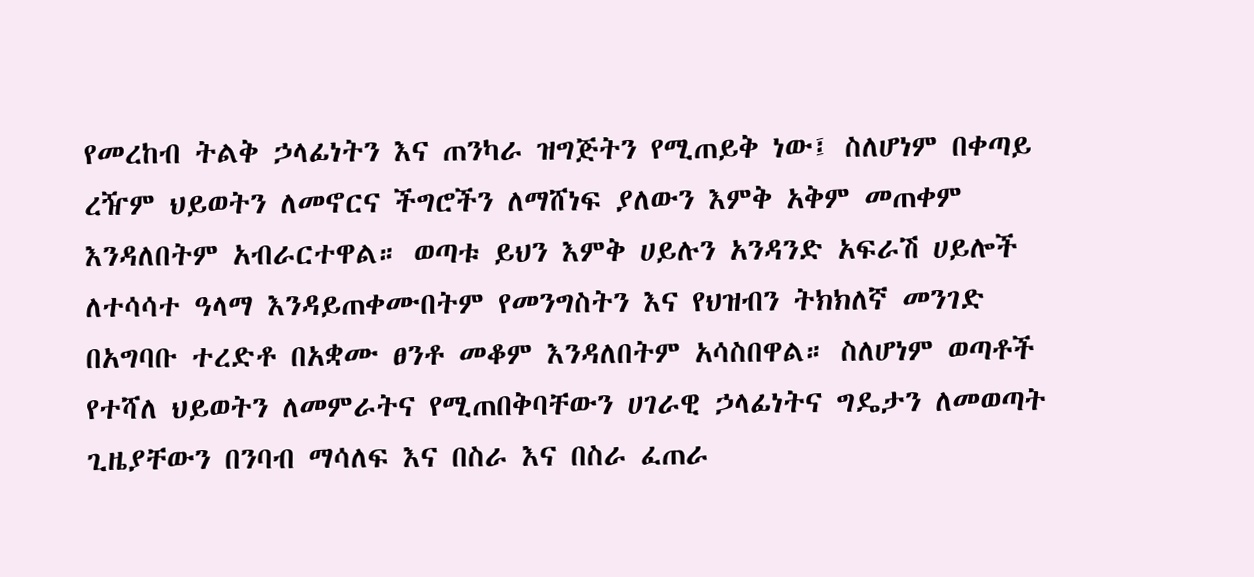የመረከብ ትልቅ ኃላፊነትን እና ጠንካራ ዝግጅትን የሚጠይቅ ነው፤ ስለሆነም በቀጣይ ረዥም ህይወትን ለመኖርና ችግሮችን ለማሸነፍ ያለውን እምቅ አቅም መጠቀም እንዳለበትም አብራርተዋል። ወጣቱ ይህን እምቅ ሀይሉን አንዳንድ አፍራሽ ሀይሎች ለተሳሳተ ዓላማ እንዳይጠቀሙበትም የመንግስትን እና የህዝብን ትክክለኛ መንገድ በአግባቡ ተረድቶ በአቋሙ ፀንቶ መቆም እንዳለበትም አሳስበዋል። ስለሆነም ወጣቶች የተሻለ ህይወትን ለመምራትና የሚጠበቅባቸውን ሀገራዊ ኃላፊነትና ግዴታን ለመወጣት ጊዜያቸውን በንባብ ማሳለፍ እና በስራ እና በስራ ፈጠራ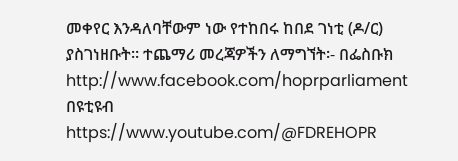መቀየር እንዳለባቸውም ነው የተከበሩ ከበደ ገነቲ (ዶ/ር) ያስገነዘቡት። ተጨማሪ መረጃዎችን ለማግኘት፡- በፌስቡክ http://www.facebook.com/hoprparliament በዩቲዩብ https://www.youtube.com/@FDREHOPR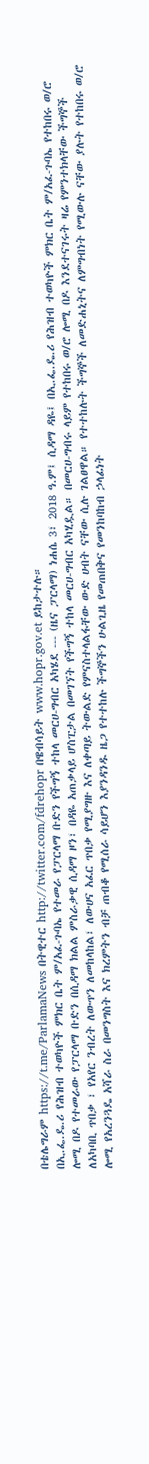በቴሌግራም https://t.me/ParlamaNews በትዊተር http://twitter.com/fdrehopr በዌብሳይት www.hopr.gov.et ይከታተሉ።
በኢ.ፌ.ዴ.ሪ የሕዝብ ተወካዮች ምክር ቤት ም/አፈ-ጉባኤ የተመራ የፓርላማ ቡድን የችግኝ ተከላ መርሀ-ግብር አካሄደ --- (ዜና ፓርላማ) ነሐሴ 3፣ 2018 ዓ.ም፤ ሲዳማ ዳዬ፤ በኢ.ፌ.ዴ.ሪ የሕዝብ ተወካዮች ምክር ቤት ም/አፈ-ጉባኤ የተከበሩ ወ/ሮ ሎሚ በዶ የተመራው የፓርላማ ቡድን በሲዳማ ክልል ምስራቃዊ ሲዳማ ዞን፣ በዳዬ አጠቃላይ ሆስፒታል በመገኘት የችግኝ ተከላ መርሀ-ግብር አካሂዷል። በመርሀ-ግብሩ ላይም የተከበሩ ወ/ሮ ሎሚ በዶ እንደተናገሩት ዛሬ የምንተክላቸው ችግኞች ለአካባቢ ጥበቃ ፣ የአየር ንብረት ለውጥን ለመከላከል፣ ለውሀና አፈር ጥበቃ የሚያግዙ እና ለቀጣይ ትውልድ የምናስተላልፋቸው ውድ ሀብት ናቸው ሲሉ ገልፀዋል። የተተከሉት ችግኞች ለመድሐኒትና ለምግብነት የሚውሉ ናቸው ያሉት የተከበሩ ወ/ሮ ሎሚ የአረንጓዴ አሻራ ስራ በመንግስት እና ክረምትን ብቻ ጠብቆ የሚሰራ ሳይሆን እያንዳንዱ ዜጋ የተተከሉ ችግኞችን ሁልጊዜ የመጠበቅና የመንከባከብ ኃላፊነት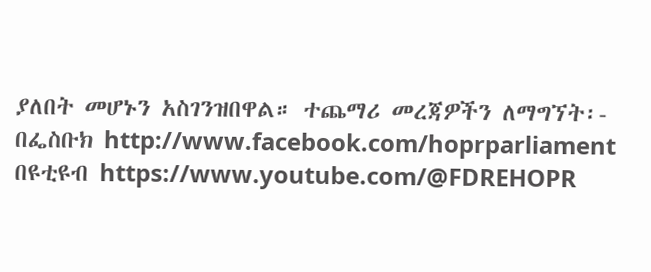ያለበት መሆኑን አስገንዝበዋል። ተጨማሪ መረጃዎችን ለማግኘት፡- በፌስቡክ http://www.facebook.com/hoprparliament በዩቲዩብ https://www.youtube.com/@FDREHOPR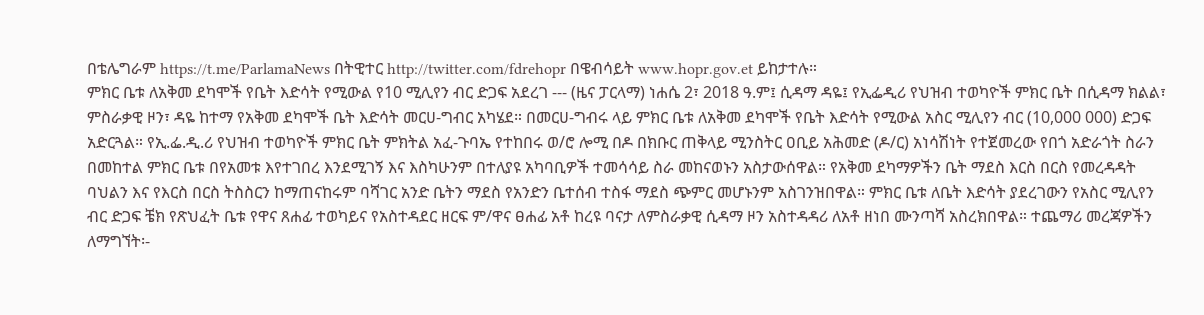በቴሌግራም https://t.me/ParlamaNews በትዊተር http://twitter.com/fdrehopr በዌብሳይት www.hopr.gov.et ይከታተሉ።
ምክር ቤቱ ለአቅመ ደካሞች የቤት እድሳት የሚውል የ10 ሚሊየን ብር ድጋፍ አደረገ --- (ዜና ፓርላማ) ነሐሴ 2፣ 2018 ዓ.ም፤ ሲዳማ ዳዬ፤ የኢፌዲሪ የህዝብ ተወካዮች ምክር ቤት በሲዳማ ክልል፣ ምስራቃዊ ዞን፣ ዳዬ ከተማ የአቅመ ደካሞች ቤት እድሳት መርሀ-ግብር አካሄደ። በመርሀ-ግብሩ ላይ ምክር ቤቱ ለአቅመ ደካሞች የቤት እድሳት የሚውል አስር ሚሊየን ብር (10,000 000) ድጋፍ አድርጓል። የኢ.ፌ.ዲ.ሪ የህዝብ ተወካዮች ምክር ቤት ምክትል አፈ-ጉባኤ የተከበሩ ወ/ሮ ሎሚ በዶ በክቡር ጠቅላይ ሚንስትር ዐቢይ አሕመድ (ዶ/ር) አነሳሽነት የተጀመረው የበጎ አድራጎት ስራን በመከተል ምክር ቤቱ በየአመቱ እየተገበረ እንደሚገኝ እና እስካሁንም በተለያዩ አካባቢዎች ተመሳሳይ ስራ መከናወኑን አስታውሰዋል። የአቅመ ደካማዎችን ቤት ማደስ እርስ በርስ የመረዳዳት ባህልን እና የእርስ በርስ ትስስርን ከማጠናከሩም ባሻገር አንድ ቤትን ማደስ የአንድን ቤተሰብ ተስፋ ማደስ ጭምር መሆኑንም አስገንዝበዋል። ምክር ቤቱ ለቤት እድሳት ያደረገውን የአስር ሚሊየን ብር ድጋፍ ቼክ የጽህፈት ቤቱ የዋና ጸሐፊ ተወካይና የአስተዳደር ዘርፍ ም/ዋና ፀሐፊ አቶ ከረዩ ባናታ ለምስራቃዊ ሲዳማ ዞን አስተዳዳሪ ለአቶ ዘነበ ሙንጣሻ አስረክበዋል። ተጨማሪ መረጃዎችን ለማግኘት፡-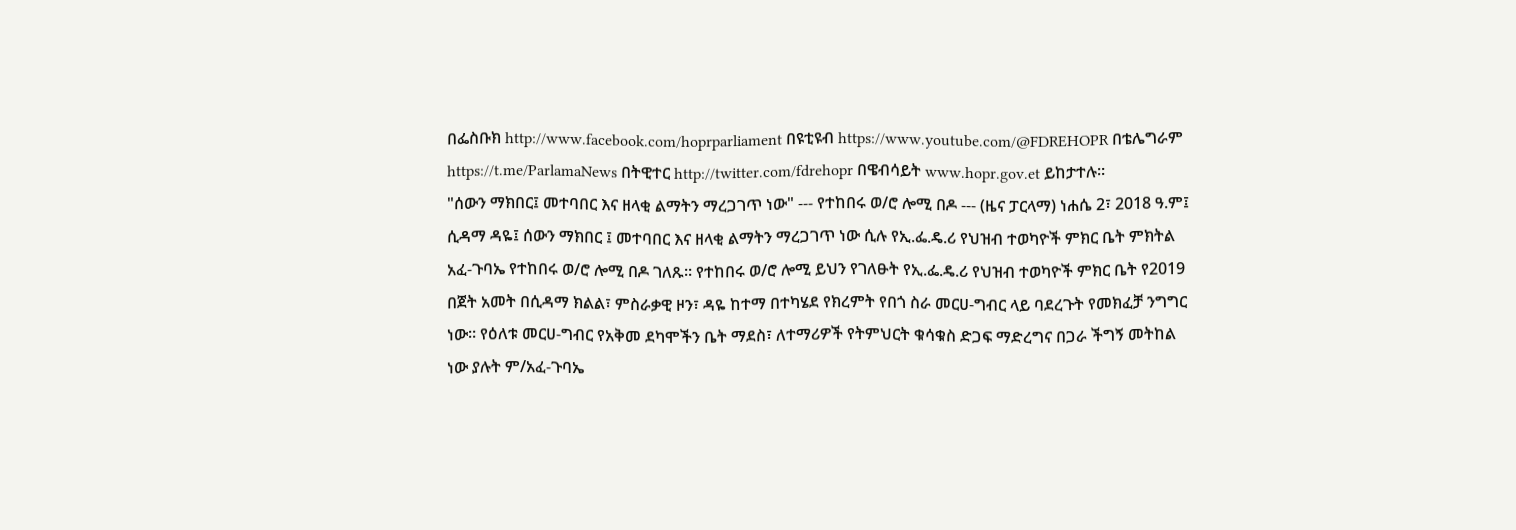በፌስቡክ http://www.facebook.com/hoprparliament በዩቲዩብ https://www.youtube.com/@FDREHOPR በቴሌግራም https://t.me/ParlamaNews በትዊተር http://twitter.com/fdrehopr በዌብሳይት www.hopr.gov.et ይከታተሉ።
"ሰውን ማክበር፤ መተባበር እና ዘላቂ ልማትን ማረጋገጥ ነው" --- የተከበሩ ወ/ሮ ሎሚ በዶ --- (ዜና ፓርላማ) ነሐሴ 2፣ 2018 ዓ.ም፤ ሲዳማ ዳዬ፤ ሰውን ማክበር ፤ መተባበር እና ዘላቂ ልማትን ማረጋገጥ ነው ሲሉ የኢ.ፌ.ዴ.ሪ የህዝብ ተወካዮች ምክር ቤት ምክትል አፈ-ጉባኤ የተከበሩ ወ/ሮ ሎሚ በዶ ገለጹ። የተከበሩ ወ/ሮ ሎሚ ይህን የገለፁት የኢ.ፌ.ዴ.ሪ የህዝብ ተወካዮች ምክር ቤት የ2019 በጀት አመት በሲዳማ ክልል፣ ምስራቃዊ ዞን፣ ዳዬ ከተማ በተካሄደ የክረምት የበጎ ስራ መርሀ-ግብር ላይ ባደረጉት የመክፈቻ ንግግር ነው። የዕለቱ መርሀ-ግብር የአቅመ ደካሞችን ቤት ማደስ፣ ለተማሪዎች የትምህርት ቁሳቁስ ድጋፍ ማድረግና በጋራ ችግኝ መትከል ነው ያሉት ም/አፈ-ጉባኤ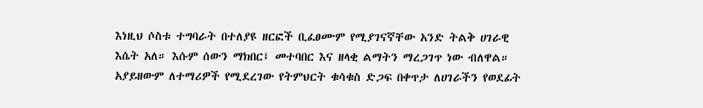እነዚህ ሶስቱ ተግባራት በተለያዩ ዘርፎች ቢፈፀሙም የሚያገናኛቸው አንድ ትልቅ ሀገራዊ እሴት አለ። እሱም ሰውን ማክበር፤ መተባበር እና ዘላቂ ልማትን ማረጋገጥ ነው ብለዋል። አያይዘውም ለተማሪዎች የሚደረገው የትምህርት ቁሳቁስ ድጋፍ በቀጥታ ለሀገራችን የወደፊት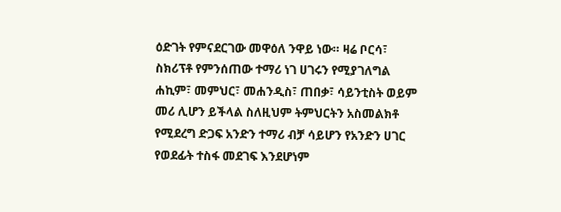ዕድገት የምናደርገው መዋዕለ ንዋይ ነው። ዛሬ ቦርሳ፣ ስክሪፕቶ የምንሰጠው ተማሪ ነገ ሀገሩን የሚያገለግል ሐኪም፣ መምህር፣ መሐንዲስ፣ ጠበቃ፣ ሳይንቲስት ወይም መሪ ሊሆን ይችላል ስለዚህም ትምህርትን አስመልክቶ የሚደረግ ድጋፍ አንድን ተማሪ ብቻ ሳይሆን የአንድን ሀገር የወደፊት ተስፋ መደገፍ እንደሆነም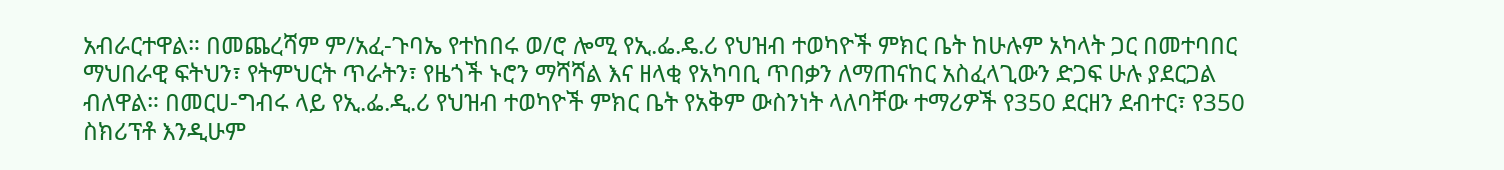አብራርተዋል። በመጨረሻም ም/አፈ-ጉባኤ የተከበሩ ወ/ሮ ሎሚ የኢ.ፌ.ዴ.ሪ የህዝብ ተወካዮች ምክር ቤት ከሁሉም አካላት ጋር በመተባበር ማህበራዊ ፍትህን፣ የትምህርት ጥራትን፣ የዜጎች ኑሮን ማሻሻል እና ዘላቂ የአካባቢ ጥበቃን ለማጠናከር አስፈላጊውን ድጋፍ ሁሉ ያደርጋል ብለዋል። በመርሀ-ግብሩ ላይ የኢ.ፌ.ዲ.ሪ የህዝብ ተወካዮች ምክር ቤት የአቅም ውስንነት ላለባቸው ተማሪዎች የ350 ደርዘን ደብተር፣ የ350 ስክሪፕቶ እንዲሁም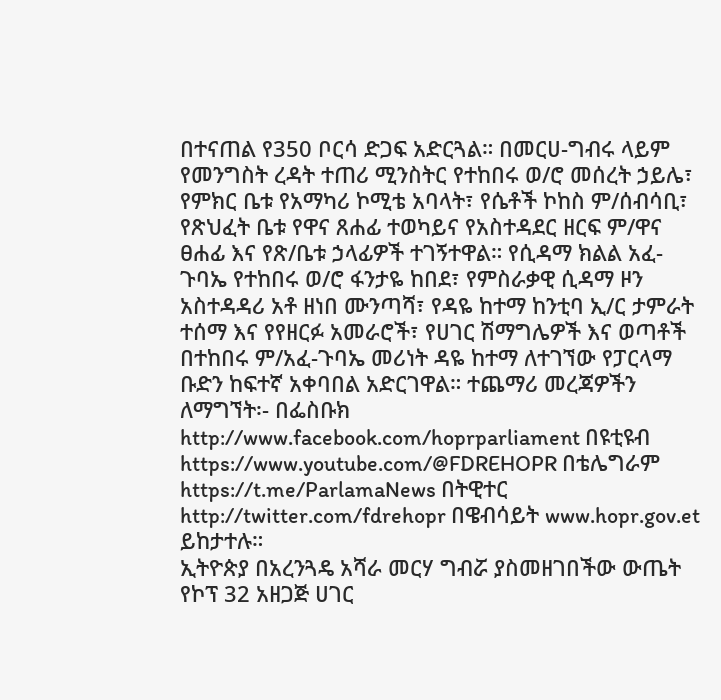በተናጠል የ350 ቦርሳ ድጋፍ አድርጓል። በመርሀ-ግብሩ ላይም የመንግስት ረዳት ተጠሪ ሚንስትር የተከበሩ ወ/ሮ መሰረት ኃይሌ፣ የምክር ቤቱ የአማካሪ ኮሚቴ አባላት፣ የሴቶች ኮከስ ም/ሰብሳቢ፣ የጽህፈት ቤቱ የዋና ጸሐፊ ተወካይና የአስተዳደር ዘርፍ ም/ዋና ፀሐፊ እና የጽ/ቤቱ ኃላፊዎች ተገኝተዋል። የሲዳማ ክልል አፈ-ጉባኤ የተከበሩ ወ/ሮ ፋንታዬ ከበደ፣ የምስራቃዊ ሲዳማ ዞን አስተዳዳሪ አቶ ዘነበ ሙንጣሻ፣ የዳዬ ከተማ ከንቲባ ኢ/ር ታምራት ተሰማ እና የየዘርፉ አመራሮች፣ የሀገር ሽማግሌዎች እና ወጣቶች በተከበሩ ም/አፈ-ጉባኤ መሪነት ዳዬ ከተማ ለተገኘው የፓርላማ ቡድን ከፍተኛ አቀባበል አድርገዋል። ተጨማሪ መረጃዎችን ለማግኘት፡- በፌስቡክ http://www.facebook.com/hoprparliament በዩቲዩብ https://www.youtube.com/@FDREHOPR በቴሌግራም https://t.me/ParlamaNews በትዊተር http://twitter.com/fdrehopr በዌብሳይት www.hopr.gov.et ይከታተሉ።
ኢትዮጵያ በአረንጓዴ አሻራ መርሃ ግብሯ ያስመዘገበችው ውጤት የኮፕ 32 አዘጋጅ ሀገር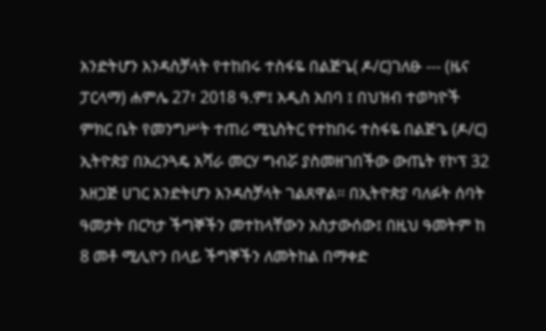አንድትሆን እንዳስቻላት የተከበሩ ተስፋዬ በልጅጌ( ዶ/ር)ገለፁ --- (ዜና ፓርላማ) ሐምሌ 27፣ 2018 ዓ.ም፤ አዲስ አበባ ፤ በህዝብ ተወካዮች ምክር ቤት የመንግሥት ተጠሪ ሚኒስትር የተከበሩ ተስፋዬ በልጅጌ (ዶ/ር) ኢትዮጵያ በአረንጓዴ አሻራ መርሃ ግብሯ ያስመዘገበችው ውጤት የኮፕ 32 አዘጋጅ ሀገር አንድትሆን እንዳስቻላት ገልጸዋል፡፡ በኢትዮጵያ ባለፉት ሰባት ዓመታት በርካታ ችግኞችን መተከላቸውን አስታውሰው፤ በዚህ ዓመትም ከ 8 መቶ ሚሊዮን በላይ ችግኞችን ለመትከል በማቀድ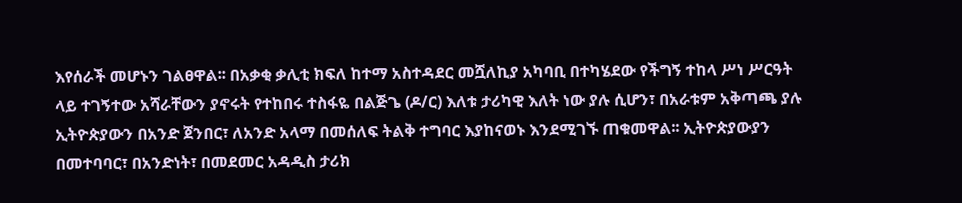እየሰራች መሆኑን ገልፀዋል፡፡ በአቃቂ ቃሊቲ ክፍለ ከተማ አስተዳደር መሿለኪያ አካባቢ በተካሄደው የችግኝ ተከላ ሥነ ሥርዓት ላይ ተገኝተው አሻራቸውን ያኖሩት የተከበሩ ተስፋዬ በልጅጌ (ዶ/ር) እለቱ ታሪካዊ እለት ነው ያሉ ሲሆን፣ በአራቱም አቅጣጫ ያሉ ኢትዮጵያውን በአንድ ጀንበር፣ ለአንድ አላማ በመሰለፍ ትልቅ ተግባር እያከናወኑ እንደሚገኙ ጠቁመዋል፡፡ ኢትዮጵያውያን በመተባባር፣ በአንድነት፣ በመደመር አዳዲስ ታሪክ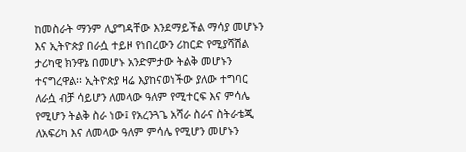ከመስራት ማንም ሊያግዳቸው እንደማይችል ማሳያ መሆኑን እና ኢትዮጵያ በራሷ ተይዞ የነበረውን ሪከርድ የሚያሻሽል ታሪካዊ ክንዋኔ በመሆኑ አንድምታው ትልቅ መሆኑን ተናግረዋል፡፡ ኢትዮጵያ ዛሬ እያከናወነችው ያለው ተግባር ለራሷ ብቻ ሳይሆን ለመላው ዓለም የሚተርፍ እና ምሳሌ የሚሆን ትልቅ ስራ ነው፤ የአረንጓጌ አሻራ ስራና ስትራቴጂ ለአፍሪካ እና ለመላው ዓለም ምሳሌ የሚሆን መሆኑን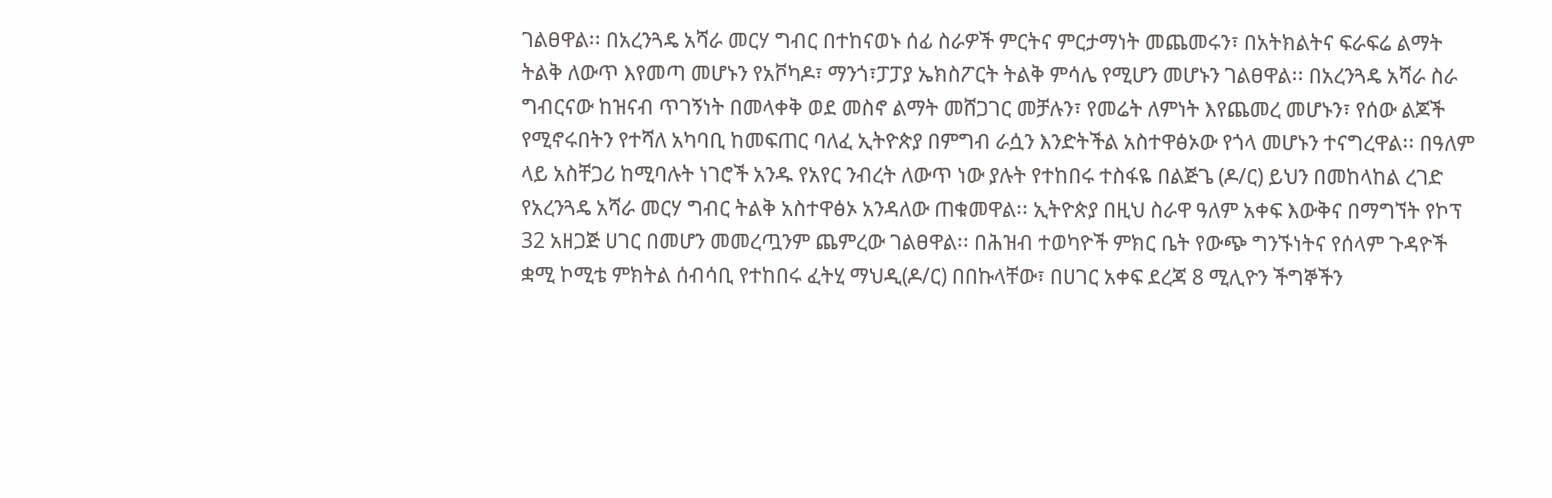ገልፀዋል፡፡ በአረንጓዴ አሻራ መርሃ ግብር በተከናወኑ ሰፊ ስራዎች ምርትና ምርታማነት መጨመሩን፣ በአትክልትና ፍራፍሬ ልማት ትልቅ ለውጥ እየመጣ መሆኑን የአቮካዶ፣ ማንጎ፣ፓፓያ ኤክስፖርት ትልቅ ምሳሌ የሚሆን መሆኑን ገልፀዋል፡፡ በአረንጓዴ አሻራ ስራ ግብርናው ከዝናብ ጥገኝነት በመላቀቅ ወደ መስኖ ልማት መሸጋገር መቻሉን፣ የመሬት ለምነት እየጨመረ መሆኑን፣ የሰው ልጆች የሚኖሩበትን የተሻለ አካባቢ ከመፍጠር ባለፈ ኢትዮጵያ በምግብ ራሷን እንድትችል አስተዋፅኦው የጎላ መሆኑን ተናግረዋል፡፡ በዓለም ላይ አስቸጋሪ ከሚባሉት ነገሮች አንዱ የአየር ንብረት ለውጥ ነው ያሉት የተከበሩ ተስፋዬ በልጅጌ (ዶ/ር) ይህን በመከላከል ረገድ የአረንጓዴ አሻራ መርሃ ግብር ትልቅ አስተዋፅኦ አንዳለው ጠቁመዋል፡፡ ኢትዮጵያ በዚህ ስራዋ ዓለም አቀፍ እውቅና በማግኘት የኮፕ 32 አዘጋጅ ሀገር በመሆን መመረጧንም ጨምረው ገልፀዋል፡፡ በሕዝብ ተወካዮች ምክር ቤት የውጭ ግንኙነትና የሰላም ጉዳዮች ቋሚ ኮሚቴ ምክትል ሰብሳቢ የተከበሩ ፈትሂ ማህዲ(ዶ/ር) በበኩላቸው፣ በሀገር አቀፍ ደረጃ 8 ሚሊዮን ችግኞችን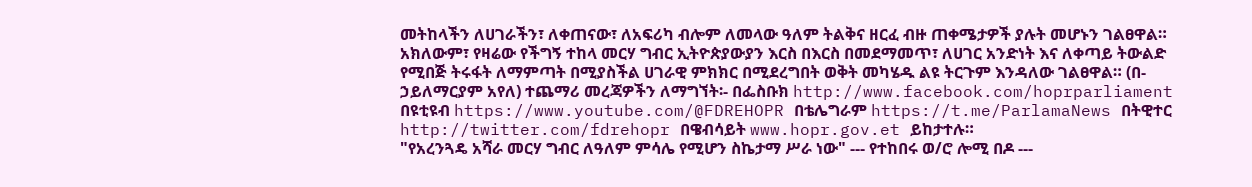መትከላችን ለሀገራችን፣ ለቀጠናው፣ ለአፍሪካ ብሎም ለመላው ዓለም ትልቅና ዘርፈ ብዙ ጠቀሜታዎች ያሉት መሆኑን ገልፀዋል። አክለውም፣ የዛሬው የችግኝ ተከላ መርሃ ግብር ኢትዮጵያውያን እርስ በእርስ በመደማመጥ፣ ለሀገር አንድነት እና ለቀጣይ ትውልድ የሚበጅ ትሩፋት ለማምጣት በሚያስችል ሀገራዊ ምክክር በሚደረግበት ወቅት መካሄዱ ልዩ ትርጉም እንዳለው ገልፀዋል። (በ-ኃይለማርያም አየለ) ተጨማሪ መረጃዎችን ለማግኘት፡- በፌስቡክ http://www.facebook.com/hoprparliament በዩቲዩብ https://www.youtube.com/@FDREHOPR በቴሌግራም https://t.me/ParlamaNews በትዊተር http://twitter.com/fdrehopr በዌብሳይት www.hopr.gov.et ይከታተሉ።
"የአረንጓዴ አሻራ መርሃ ግብር ለዓለም ምሳሌ የሚሆን ስኬታማ ሥራ ነው" --- የተከበሩ ወ/ሮ ሎሚ በዶ ---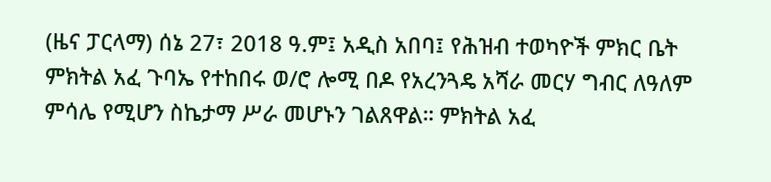(ዜና ፓርላማ) ሰኔ 27፣ 2018 ዓ.ም፤ አዲስ አበባ፤ የሕዝብ ተወካዮች ምክር ቤት ምክትል አፈ ጉባኤ የተከበሩ ወ/ሮ ሎሚ በዶ የአረንጓዴ አሻራ መርሃ ግብር ለዓለም ምሳሌ የሚሆን ስኬታማ ሥራ መሆኑን ገልጸዋል። ምክትል አፈ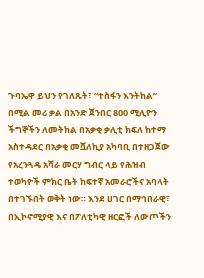ጉባኤዋ ይህን የገለጹት፣ “ተስፋን እንትከል” በሚል መሪ ቃል በአንድ ጀንበር 800 ሚሊዮን ችግኞችን ለመትከል በአቃቂ ቃሊቲ ክፍለ ከተማ አስተዳደር በአቃቂ መሿለኪያ አካባቢ በተዘጋጀው የአረንጓዴ አሻራ መርሃ ግብር ላይ የሕዝብ ተወካዮች ምክር ቤት ከፍተኛ አመራሮችና አባላት በተገኙበት ወቅት ነው። እንደ ሀገር በማኅበራዊ፣ በኢኮኖሚያዊ እና በፖለቲካዊ ዘርፎች ለውጦችን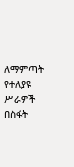ለማምጣት የተለያዩ ሥራዎች በስፋት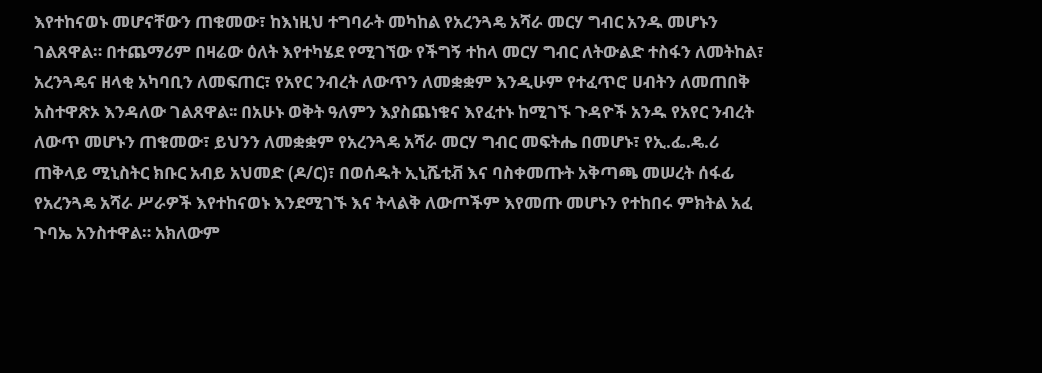እየተከናወኑ መሆናቸውን ጠቁመው፣ ከእነዚህ ተግባራት መካከል የአረንጓዴ አሻራ መርሃ ግብር አንዱ መሆኑን ገልጸዋል። በተጨማሪም በዛሬው ዕለት እየተካሄደ የሚገኘው የችግኝ ተከላ መርሃ ግብር ለትውልድ ተስፋን ለመትከል፣ አረንጓዴና ዘላቂ አካባቢን ለመፍጠር፣ የአየር ንብረት ለውጥን ለመቋቋም እንዲሁም የተፈጥሮ ሀብትን ለመጠበቅ አስተዋጽኦ እንዳለው ገልጸዋል፡፡ በአሁኑ ወቅት ዓለምን እያስጨነቁና እየፈተኑ ከሚገኙ ጉዳዮች አንዱ የአየር ንብረት ለውጥ መሆኑን ጠቁመው፣ ይህንን ለመቋቋም የአረንጓዴ አሻራ መርሃ ግብር መፍትሔ በመሆኑ፣ የኢ.ፌ.ዴ.ሪ ጠቅላይ ሚኒስትር ክቡር አብይ አህመድ (ዶ/ር)፣ በወሰዱት ኢኒሼቲቭ እና ባስቀመጡት አቅጣጫ መሠረት ሰፋፊ የአረንጓዴ አሻራ ሥራዎች እየተከናወኑ እንደሚገኙ እና ትላልቅ ለውጦችም እየመጡ መሆኑን የተከበሩ ምክትል አፈ ጉባኤ አንስተዋል። አክለውም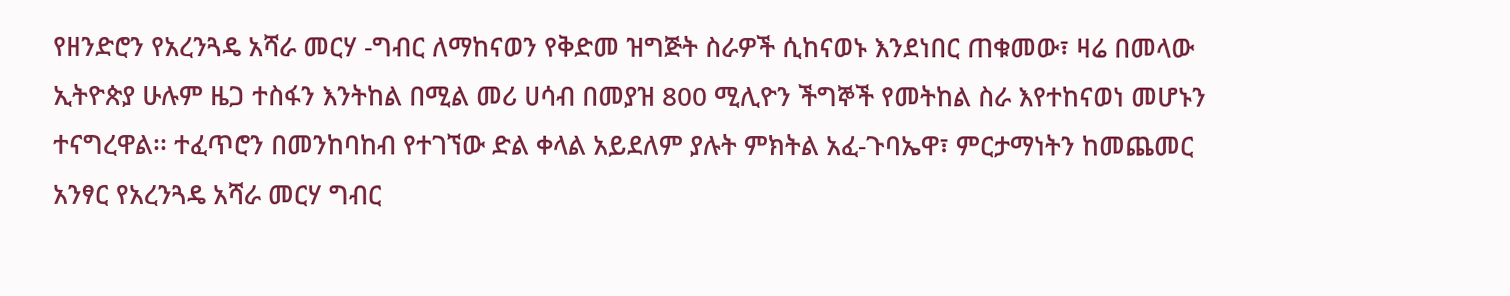የዘንድሮን የአረንጓዴ አሻራ መርሃ -ግብር ለማከናወን የቅድመ ዝግጅት ስራዎች ሲከናወኑ እንደነበር ጠቁመው፣ ዛሬ በመላው ኢትዮጵያ ሁሉም ዜጋ ተስፋን እንትከል በሚል መሪ ሀሳብ በመያዝ 800 ሚሊዮን ችግኞች የመትከል ስራ እየተከናወነ መሆኑን ተናግረዋል፡፡ ተፈጥሮን በመንከባከብ የተገኘው ድል ቀላል አይደለም ያሉት ምክትል አፈ-ጉባኤዋ፣ ምርታማነትን ከመጨመር አንፃር የአረንጓዴ አሻራ መርሃ ግብር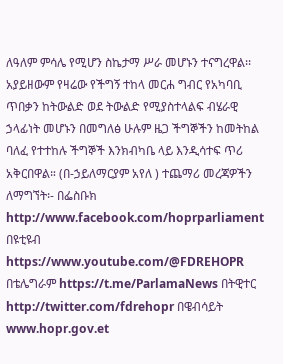ለዓለም ምሳሌ የሚሆን ስኬታማ ሥራ መሆኑን ተናግረዋል፡፡ አያይዘውም የዛሬው የችግኝ ተከላ መርሐ ግብር የአካባቢ ጥበቃን ከትውልድ ወደ ትውልድ የሚያስተላልፍ ብሄራዊ ኃላፊነት መሆኑን በመግለፅ ሁሉም ዜጋ ችግኞችን ከመትከል ባለፈ የተተከሉ ችግኞች እንክብካቤ ላይ እንዲሳተፍ ጥሪ አቅርበዋል። (በ-ኃይለማርያም አየለ ) ተጨማሪ መረጃዎችን ለማግኘት፡- በፌስቡክ http://www.facebook.com/hoprparliament በዩቲዩብ https://www.youtube.com/@FDREHOPR በቴሌግራም https://t.me/ParlamaNews በትዊተር http://twitter.com/fdrehopr በዌብሳይት www.hopr.gov.et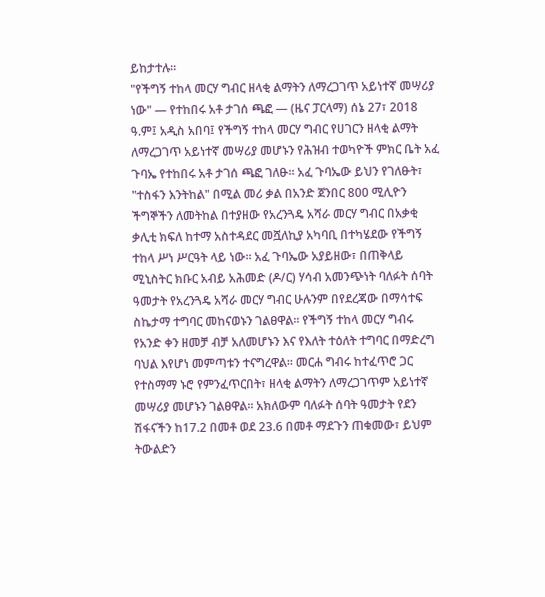ይከታተሉ።
"የችግኝ ተከላ መርሃ ግብር ዘላቂ ልማትን ለማረጋገጥ አይነተኛ መሣሪያ ነው" — የተከበሩ አቶ ታገሰ ጫፎ — (ዜና ፓርላማ) ሰኔ 27፣ 2018 ዓ.ም፤ አዲስ አበባ፤ የችግኝ ተከላ መርሃ ግብር የሀገርን ዘላቂ ልማት ለማረጋገጥ አይነተኛ መሣሪያ መሆኑን የሕዝብ ተወካዮች ምክር ቤት አፈ ጉባኤ የተከበሩ አቶ ታገሰ ጫፎ ገለፁ። አፈ ጉባኤው ይህን የገለፁት፣ "ተስፋን እንትከል" በሚል መሪ ቃል በአንድ ጀንበር 800 ሚሊዮን ችግኞችን ለመትከል በተያዘው የአረንጓዴ አሻራ መርሃ ግብር በአቃቂ ቃሊቲ ክፍለ ከተማ አስተዳደር መሿለኪያ አካባቢ በተካሄደው የችግኝ ተከላ ሥነ ሥርዓት ላይ ነው። አፈ ጉባኤው አያይዘው፣ በጠቅላይ ሚኒስትር ክቡር አብይ አሕመድ (ዶ/ር) ሃሳብ አመንጭነት ባለፉት ሰባት ዓመታት የአረንጓዴ አሻራ መርሃ ግብር ሁሉንም በየደረጃው በማሳተፍ ስኬታማ ተግባር መከናወኑን ገልፀዋል። የችግኝ ተከላ መርሃ ግብሩ የአንድ ቀን ዘመቻ ብቻ አለመሆኑን እና የእለት ተዕለት ተግባር በማድረግ ባህል እየሆነ መምጣቱን ተናግረዋል። መርሐ ግብሩ ከተፈጥሮ ጋር የተስማማ ኑሮ የምንፈጥርበት፣ ዘላቂ ልማትን ለማረጋገጥም አይነተኛ መሣሪያ መሆኑን ገልፀዋል። አክለውም ባለፉት ሰባት ዓመታት የደን ሽፋናችን ከ17.2 በመቶ ወደ 23.6 በመቶ ማደጉን ጠቁመው፣ ይህም ትውልድን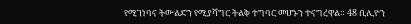የሚገነባና ትውልድን የሚያሻግር ትልቅ ተግባር መሆኑን ተናግረዋል። 48 ቢሊዮን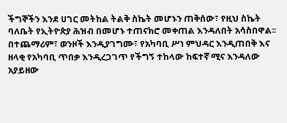ችግኞችን እንደ ሀገር መትከል ትልቅ ስኬት መሆኑን ጠቅሰው፣ የዚህ ስኬት ባለቤት የኢትዮጵያ ሕዝብ በመሆኑ ተጠናክሮ መቀጠል እንዳለበት አሳስበዋል፡፡ በተጨማሪም፣ ወንዞች እንዲያገግሙ፣ የአካባቢ ሥነ ምህዳር እንዲጠበቅ እና ዘላቂ የአካባቢ ጥበቃ እንዲረጋገጥ የችግኝ ተከላው ከፍተኛ ሚና እንዳለው አያይዘው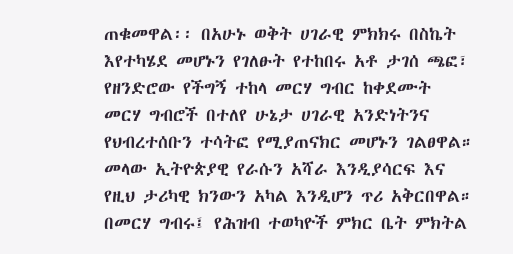ጠቁመዋል፡፡ በአሁኑ ወቅት ሀገራዊ ምክክሩ በስኬት እየተካሄደ መሆኑን የገለፁት የተከበሩ አቶ ታገሰ ጫፎ፣ የዘንድሮው የችግኝ ተከላ መርሃ ግብር ከቀደሙት መርሃ ግብሮች በተለየ ሁኔታ ሀገራዊ አንድነትንና የህብረተሰቡን ተሳትፎ የሚያጠናክር መሆኑን ገልፀዋል። መላው ኢትዮጵያዊ የራሱን አሻራ እንዲያሳርፍ እና የዚህ ታሪካዊ ክንውን አካል እንዲሆን ጥሪ አቅርበዋል። በመርሃ ግብሩ፤ የሕዝብ ተወካዮች ምክር ቤት ምክትል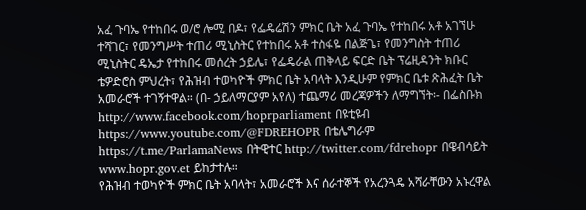አፈ ጉባኤ የተከበሩ ወ/ሮ ሎሚ በዶ፣ የፌዴሬሽን ምክር ቤት አፈ ጉባኤ የተከበሩ አቶ አገኘሁ ተሻገር፣ የመንግሥት ተጠሪ ሚኒስትር የተከበሩ አቶ ተስፋዬ በልጅጌ፣ የመንግስት ተጠሪ ሚኒስትር ዴኤታ የተከበሩ መሰረት ኃይሌ፣ የፌዴራል ጠቅላይ ፍርድ ቤት ፕሬዚዳንት ክቡር ቴዎድሮስ ምህረት፣ የሕዝብ ተወካዮች ምክር ቤት አባላት እንዲሁም የምክር ቤቱ ጽሕፈት ቤት አመራሮች ተገኝተዋል። (በ- ኃይለማርያም አየለ) ተጨማሪ መረጃዎችን ለማግኘት፡- በፌስቡክ http://www.facebook.com/hoprparliament በዩቲዩብ https://www.youtube.com/@FDREHOPR በቴሌግራም https://t.me/ParlamaNews በትዊተር http://twitter.com/fdrehopr በዌብሳይት www.hopr.gov.et ይከታተሉ።
የሕዝብ ተወካዮች ምክር ቤት አባላት፣ አመራሮች እና ሰራተኞች የአረንጓዴ አሻራቸውን አኑረዋል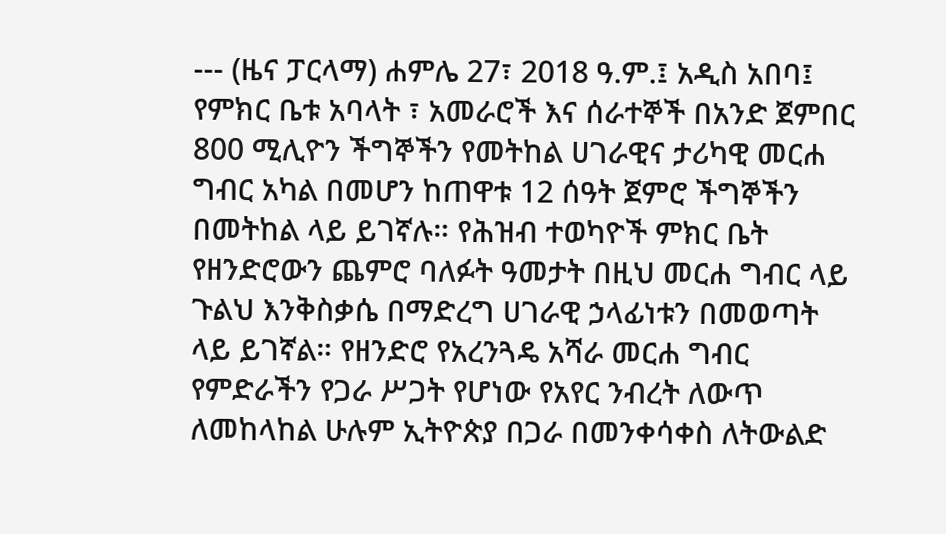--- (ዜና ፓርላማ) ሐምሌ 27፣ 2018 ዓ.ም.፤ አዲስ አበባ፤ የምክር ቤቱ አባላት ፣ አመራሮች እና ሰራተኞች በአንድ ጀምበር 800 ሚሊዮን ችግኞችን የመትከል ሀገራዊና ታሪካዊ መርሐ ግብር አካል በመሆን ከጠዋቱ 12 ሰዓት ጀምሮ ችግኞችን በመትከል ላይ ይገኛሉ። የሕዝብ ተወካዮች ምክር ቤት የዘንድሮውን ጨምሮ ባለፉት ዓመታት በዚህ መርሐ ግብር ላይ ጉልህ እንቅስቃሴ በማድረግ ሀገራዊ ኃላፊነቱን በመወጣት ላይ ይገኛል። የዘንድሮ የአረንጓዴ አሻራ መርሐ ግብር የምድራችን የጋራ ሥጋት የሆነው የአየር ንብረት ለውጥ ለመከላከል ሁሉም ኢትዮጵያ በጋራ በመንቀሳቀስ ለትውልድ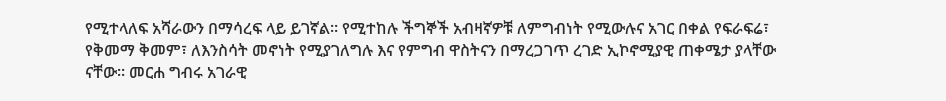የሚተላለፍ አሻራውን በማሳረፍ ላይ ይገኛል። የሚተከሉ ችግኞች አብዛኛዎቹ ለምግብነት የሚውሉና አገር በቀል የፍራፍሬ፣ የቅመማ ቅመም፣ ለእንስሳት መኖነት የሚያገለግሉ እና የምግብ ዋስትናን በማረጋገጥ ረገድ ኢኮኖሚያዊ ጠቀሜታ ያላቸው ናቸው። መርሐ ግብሩ አገራዊ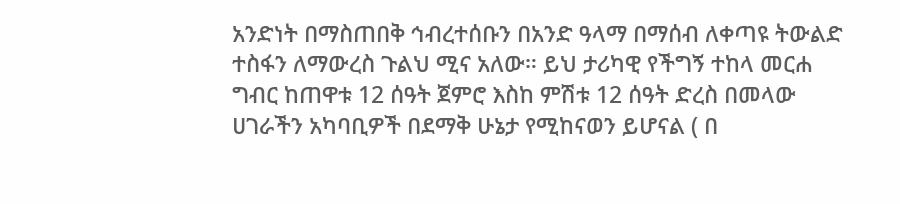አንድነት በማስጠበቅ ኅብረተሰቡን በአንድ ዓላማ በማሰብ ለቀጣዩ ትውልድ ተስፋን ለማውረስ ጉልህ ሚና አለው። ይህ ታሪካዊ የችግኝ ተከላ መርሐ ግብር ከጠዋቱ 12 ሰዓት ጀምሮ እስከ ምሽቱ 12 ሰዓት ድረስ በመላው ሀገራችን አካባቢዎች በደማቅ ሁኔታ የሚከናወን ይሆናል ( በ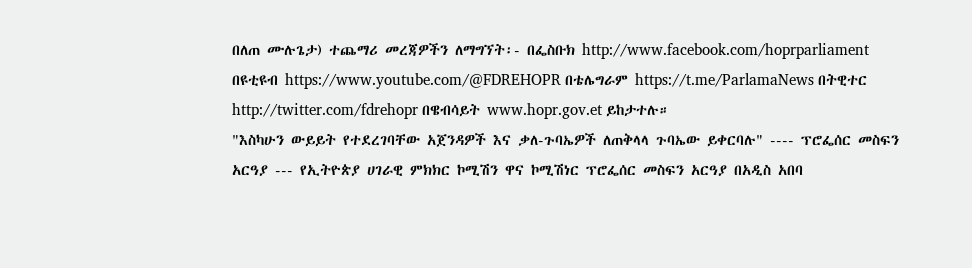በለጠ ሙሉጌታ) ተጨማሪ መረጃዎችን ለማግኘት፡- በፌስቡክ http://www.facebook.com/hoprparliament በዩቲዩብ https://www.youtube.com/@FDREHOPR በቴሌግራም https://t.me/ParlamaNews በትዊተር http://twitter.com/fdrehopr በዌብሳይት www.hopr.gov.et ይከታተሉ።
"እስካሁን ውይይት የተደረገባቸው አጀንዳዎች እና ቃለ-ጉባኤዎች ለጠቅላላ ጉባኤው ይቀርባሉ" ---- ፕሮፌሰር መስፍን አርዓያ --- የኢትዮጵያ ሀገራዊ ምክክር ኮሚሽን ዋና ኮሚሽነር ፕሮፌሰር መስፍን አርዓያ በአዲስ አበባ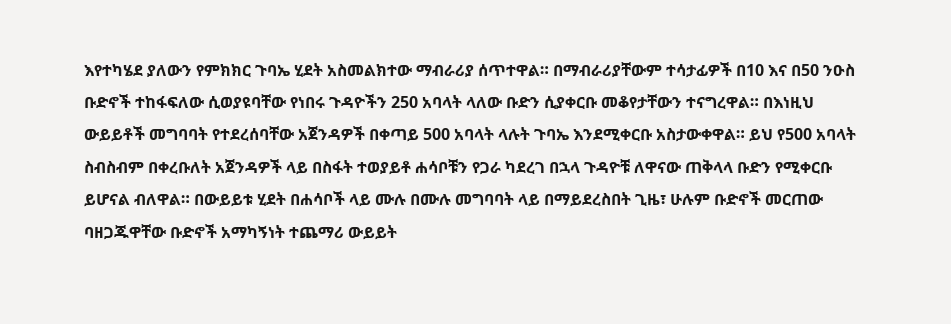እየተካሄደ ያለውን የምክክር ጉባኤ ሂደት አስመልክተው ማብራሪያ ሰጥተዋል። በማብራሪያቸውም ተሳታፊዎች በ10 እና በ50 ንዑስ ቡድኖች ተከፋፍለው ሲወያዩባቸው የነበሩ ጉዳዮችን 250 አባላት ላለው ቡድን ሲያቀርቡ መቆየታቸውን ተናግረዋል። በእነዚህ ውይይቶች መግባባት የተደረሰባቸው አጀንዳዎች በቀጣይ 500 አባላት ላሉት ጉባኤ እንደሚቀርቡ አስታውቀዋል። ይህ የ500 አባላት ስብስብም በቀረቡለት አጀንዳዎች ላይ በስፋት ተወያይቶ ሐሳቦቹን የጋራ ካደረገ በኋላ ጉዳዮቹ ለዋናው ጠቅላላ ቡድን የሚቀርቡ ይሆናል ብለዋል። በውይይቱ ሂደት በሐሳቦች ላይ ሙሉ በሙሉ መግባባት ላይ በማይደረስበት ጊዜ፣ ሁሉም ቡድኖች መርጠው ባዘጋጁዋቸው ቡድኖች አማካኝነት ተጨማሪ ውይይት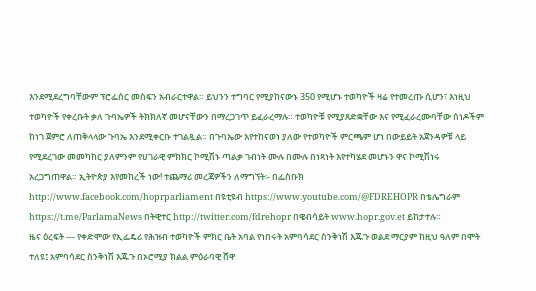እንደሚደረግባቸውም ፕሮፌሰር መስፍን አብራርተዋል። ይህንን ተግባር የሚያከናውኑ 350 የሚሆኑ ተወካዮች ዛሬ የተመረጡ ሲሆን፣ እነዚህ ተወካዮች የቀረቡት ቃለ ጉባኤዎች ትክክለኛ መሆናቸውን በማረጋገጥ ይፈራረማሉ። ተወካዮቹ የሚያጸድቋቸው እና የሚፈራረሙባቸው ሰነዶችም ከነገ ጀምሮ ለጠቅላላው ጉባኤ እንደሚቀርቡ ተገልጿል። በጉባኤው እየተከናወነ ያለው የተወካዮች ምርጫም ሆነ በውይይት አጀንዳዎቹ ላይ የሚደረገው መመካከር ያለምንም የሀገራዊ ምክክር ኮሚሽኑ ጣልቃ ገብነት ሙሉ በሙሉ በነጻነት እየተካሄደ መሆኑን ዋና ኮሚሽነሩ አረጋግጠዋል። ኢትዮጵያ እየመከረች ነው! ተጨማሪ መረጃዎችን ለማግኘት፡- በፌስቡክ http://www.facebook.com/hoprparliament በዩቲዩብ https://www.youtube.com/@FDREHOPR በቴሌግራም https://t.me/ParlamaNews በትዊተር http://twitter.com/fdrehopr በዌብሳይት www.hopr.gov.et ይከታተሉ።
ዜና ዕረፍት --- የቀድሞው የኢፌዴሪ የሕዝብ ተወካዮች ምክር ቤት አባል የነበሩት አምባሳደር ስንቅነሽ እጁጉ ወልደ ማርያም ከዚህ ዓለም በሞት ተለዩ፤ አምባሳደር ስንቅነሽ እጁጉ በኦሮሚያ ክልል ምዕራባዊ ሸዋ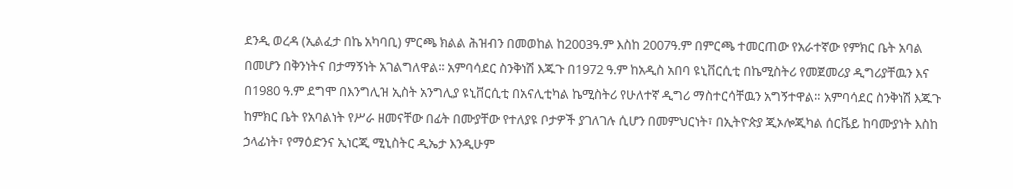ደንዲ ወረዳ (ኢልፈታ በኬ አካባቢ) ምርጫ ክልል ሕዝብን በመወከል ከ2003ዓ.ም እስከ 2007ዓ.ም በምርጫ ተመርጠው የአራተኛው የምክር ቤት አባል በመሆን በቅንነትና በታማኝነት አገልግለዋል፡፡ አምባሳደር ስንቅነሽ እጁጉ በ1972 ዓ.ም ከአዲስ አበባ ዩኒቨርሲቲ በኬሚስትሪ የመጀመሪያ ዲግሪያቸዉን እና በ1980 ዓ.ም ደግሞ በእንግሊዝ ኢስት አንግሊያ ዩኒቨርሲቲ በአናሊቲካል ኬሚስትሪ የሁለተኛ ዲግሪ ማስተርሳቸዉን አግኝተዋል። አምባሳደር ስንቅነሽ እጁጉ ከምክር ቤት የአባልነት የሥራ ዘመናቸው በፊት በሙያቸው የተለያዩ ቦታዎች ያገለገሉ ሲሆን በመምህርነት፣ በኢትዮጵያ ጂኦሎጂካል ሰርቬይ ከባሙያነት እስከ ኃላፊነት፣ የማዕድንና ኢነርጂ ሚኒስትር ዲኤታ እንዲሁም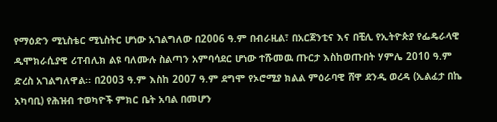የማዕድን ሚኒስቴር ሚኒስትር ሆነው አገልግለው በ2006 ዓ.ም በብራዚል፣ በአርጀንቲና እና በቺሊ የኢትዮጵያ የፌዴራላዊ ዲሞክራሲያዊ ሪፐብሊክ ልዩ ባለሙሉ ስልጣን አምባሳደር ሆነው ተሹመዉ ጡርታ እስከወጡበት ሃምሌ 2010 ዓ.ም ድረስ አገልግለዋል፡፡ በ2003 ዓ.ም እስከ 2007 ዓ.ም ደግሞ የኦሮሚያ ክልል ምዕራባዊ ሸዋ ደንዲ ወረዳ (ኢልፈታ በኬ አካባቢ) የሕዝብ ተወካዮች ምክር ቤት አባል በመሆን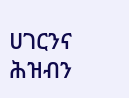ሀገርንና ሕዝብን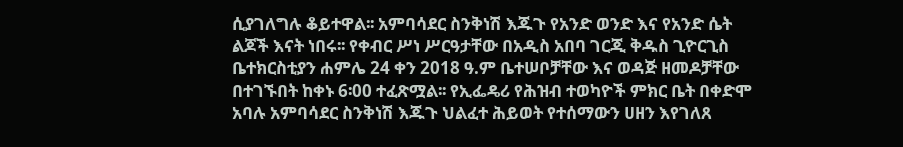ሲያገለግሉ ቆይተዋል፡፡ አምባሳደር ስንቅነሽ እጁጉ የአንድ ወንድ እና የአንድ ሴት ልጆች እናት ነበሩ፡፡ የቀብር ሥነ ሥርዓታቸው በአዲስ አበባ ገርጂ ቅዱስ ጊዮርጊስ ቤተክርስቲያን ሐምሌ 24 ቀን 2018 ዓ.ም ቤተሠቦቻቸው እና ወዳጅ ዘመዶቻቸው በተገኙበት ከቀኑ 6፡00 ተፈጽሟል፡፡ የኢፌዴሪ የሕዝብ ተወካዮች ምክር ቤት በቀድሞ አባሉ አምባሳደር ስንቅነሽ እጁጉ ህልፈተ ሕይወት የተሰማውን ሀዘን እየገለጸ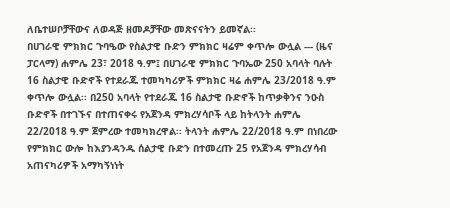ለቤተሠቦቻቸውና ለወዳጅ ዘመዶቻቸው መጽናናትን ይመኛል፡፡
በሀገራዊ ምክክር ጉባዔው የስልታዊ ቡድን ምክክር ዛሬም ቀጥሎ ውሏል --- (ዜና ፓርላማ) ሐምሌ 23፣ 2018 ዓ.ም፤ በሀገራዊ ምክክር ጉባኤው 250 አባላት ባሉት 16 ስልታዊ ቡድኖች የተደራጁ ተመካካሪዎች ምክክር ዛሬ ሐምሌ 23/2018 ዓ.ም ቀጥሎ ውሏል፡፡ በ250 አባላት የተደራጁ 16 ስልታዊ ቡድኖች ከጥቃቅንና ንዑስ ቡድኖች በተገኙና በተጠናቀሩ የአጀንዳ ምክረሃሳቦች ላይ ከትላንት ሐምሌ 22/2018 ዓ.ም ጀምረው ተመካክረዋል፡፡ ትላንት ሐምሌ 22/2018 ዓ.ም በነበረው የምክክር ውሎ ከእያንዳንዱ ሰልታዊ ቡድን በተመረጡ 25 የአጀንዳ ምክረሃሳብ አጠናካሪዎች አማካኝነነት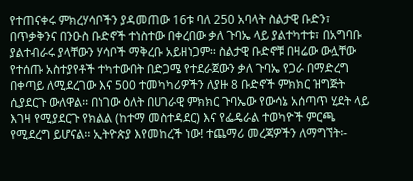የተጠናቀሩ ምክረሃሳቦችን ያዳመጠው 16ቱ ባለ 250 አባላት ስልታዊ ቡድን፣ በጥቃቅንና በንዑስ ቡድኖች ተነስተው በቀረበው ቃለ ጉባኤ ላይ ያልተካተቱ፣ በአግባቡ ያልተብራሩ ያላቸውን ሃሳቦች ማቅረቡ አይዘነጋም፡፡ ስልታዊ ቡድኖቹ በዛሬው ውሏቸው የተሰጡ አስተያየቶች ተካተውበት በድጋሜ የተደራጀውን ቃለ ጉባኤ የጋራ በማድረግ በቀጣይ ለሚደረገው እና 500 ተመካካሪዎችን ለያዙ 8 ቡድኖች ምክክር ዝግጅት ሲያደርጉ ውለዋል፡፡ በነገው ዕለት በሀገራዊ ምክክር ጉባኤው የውሳኔ አሰጣጥ ሂደት ላይ እገዛ የሚያደርጉ የክልል (ከተማ መስተዳደር) እና የፌዴራል ተወካዮች ምርጫ የሚደረግ ይሆናል፡፡ ኢትዮጵያ እየመከረች ነው! ተጨማሪ መረጃዎችን ለማግኘት፡-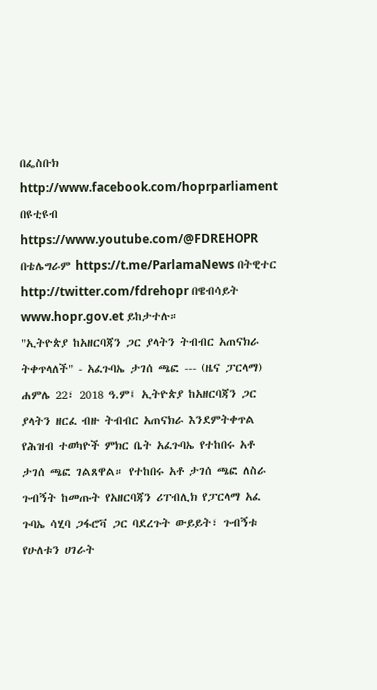በፌስቡክ http://www.facebook.com/hoprparliament በዩቲዩብ https://www.youtube.com/@FDREHOPR በቴሌግራም https://t.me/ParlamaNews በትዊተር http://twitter.com/fdrehopr በዌብሳይት www.hopr.gov.et ይከታተሉ።
"ኢትዮጵያ ከአዘርባጃን ጋር ያላትን ትብብር አጠናክራ ትቀጥላለች" - አፈጉባኤ ታገሰ ጫፎ --- (ዜና ፓርላማ) ሐምሌ 22፣ 2018 ዓ.ም፤ ኢትዮጵያ ከአዘርባጃን ጋር ያላትን ዘርፈ ብዙ ትብብር አጠናክራ እንደምትቀጥል የሕዝብ ተወካዮች ምክር ቤት አፈጉባኤ የተከበሩ አቶ ታገሰ ጫፎ ገልጸዋል። የተከበሩ አቶ ታገሰ ጫፎ ለስራ ጉብኝት ከመጡት የአዘርባጃን ሪፐብሊክ የፓርላማ አፈ ጉባኤ ሳሂባ ጋፋሮቫ ጋር ባደረጉት ውይይት፣ ጉብኝቱ የሁለቱን ሀገራት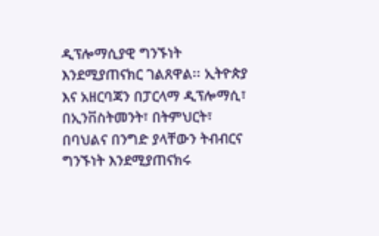ዲፕሎማሲያዊ ግንኙነት እንደሚያጠናክር ገልጸዋል፡፡ ኢትዮጵያ እና አዘርባጃን በፓርላማ ዲፕሎማሲ፣ በኢንቨስትመንት፣ በትምህርት፣ በባህልና በንግድ ያላቸውን ትብብርና ግንኙነት እንደሚያጠናክሩ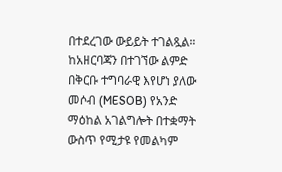በተደረገው ውይይት ተገልጿል። ከአዘርባጃን በተገኘው ልምድ በቅርቡ ተግባራዊ እየሆነ ያለው መሶብ (MESOB) የአንድ ማዕከል አገልግሎት በተቋማት ውስጥ የሚታዩ የመልካም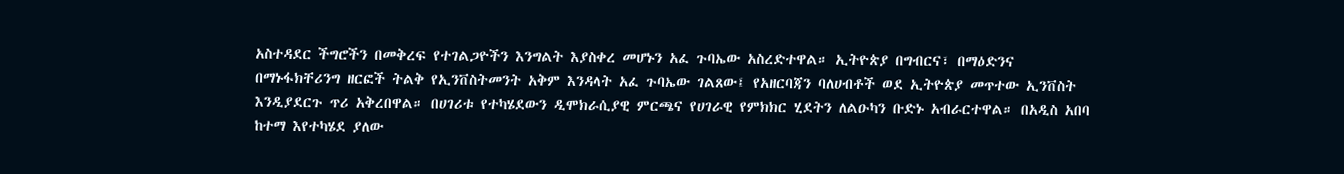አስተዳደር ችግሮችን በመቅረፍ የተገልጋዮችን እንግልት እያስቀረ መሆኑን አፈ ጉባኤው አስረድተዋል። ኢትዮጵያ በግብርና፣ በማዕድንና በማኑፋክቸሪንግ ዘርፎች ትልቅ የኢንቨስትመንት አቅም እንዳላት አፈ ጉባኤው ገልጸው፤ የአዘርባጃን ባለሀብቶች ወደ ኢትዮጵያ መጥተው ኢንቨስት እንዲያደርጉ ጥሪ አቅረበዋል። በሀገሪቱ የተካሄደውን ዲሞክራሲያዊ ምርጫና የሀገራዊ የምክክር ሂደትን ለልዑካን ቡድኑ አብራርተዋል። በአዲስ አበባ ከተማ እየተካሄደ ያለው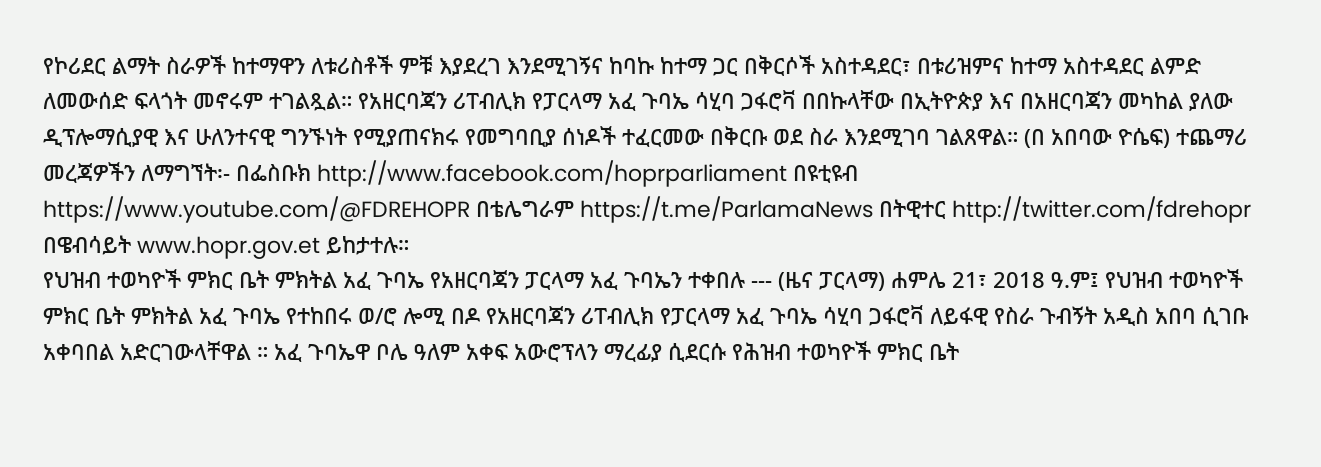የኮሪደር ልማት ስራዎች ከተማዋን ለቱሪስቶች ምቹ እያደረገ እንደሚገኝና ከባኩ ከተማ ጋር በቅርሶች አስተዳደር፣ በቱሪዝምና ከተማ አስተዳደር ልምድ ለመውሰድ ፍላጎት መኖሩም ተገልጿል። የአዘርባጃን ሪፐብሊክ የፓርላማ አፈ ጉባኤ ሳሂባ ጋፋሮቫ በበኩላቸው በኢትዮጵያ እና በአዘርባጃን መካከል ያለው ዲፕሎማሲያዊ እና ሁለንተናዊ ግንኙነት የሚያጠናክሩ የመግባቢያ ሰነዶች ተፈርመው በቅርቡ ወደ ስራ እንደሚገባ ገልጸዋል። (በ አበባው ዮሴፍ) ተጨማሪ መረጃዎችን ለማግኘት፡- በፌስቡክ http://www.facebook.com/hoprparliament በዩቲዩብ https://www.youtube.com/@FDREHOPR በቴሌግራም https://t.me/ParlamaNews በትዊተር http://twitter.com/fdrehopr በዌብሳይት www.hopr.gov.et ይከታተሉ።
የህዝብ ተወካዮች ምክር ቤት ምክትል አፈ ጉባኤ የአዘርባጃን ፓርላማ አፈ ጉባኤን ተቀበሉ --- (ዜና ፓርላማ) ሐምሌ 21፣ 2018 ዓ.ም፤ የህዝብ ተወካዮች ምክር ቤት ምክትል አፈ ጉባኤ የተከበሩ ወ/ሮ ሎሚ በዶ የአዘርባጃን ሪፐብሊክ የፓርላማ አፈ ጉባኤ ሳሂባ ጋፋሮቫ ለይፋዊ የስራ ጉብኝት አዲስ አበባ ሲገቡ አቀባበል አድርገውላቸዋል ። አፈ ጉባኤዋ ቦሌ ዓለም አቀፍ አውሮፕላን ማረፊያ ሲደርሱ የሕዝብ ተወካዮች ምክር ቤት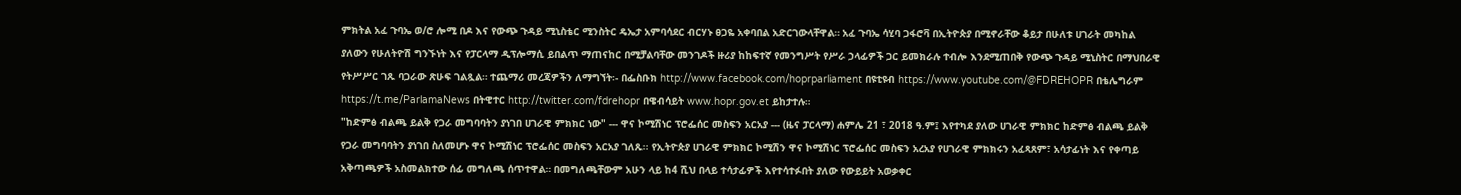ምክትል አፈ ጉባኤ ወ/ሮ ሎሚ በዶ እና የውጭ ጉዳይ ሚኒስቴር ሚንስትር ዴኤታ አምባሳደር ብርሃኑ ፀጋዬ አቀባበል አድርገውላቸዋል። አፈ ጉባኤ ሳሂባ ጋፋሮቫ በኢትዮጵያ በሚኖራቸው ቆይታ በሁለቱ ሀገራት መካከል ያለውን የሁለትዮሽ ግንኙነት እና የፓርላማ ዲፕሎማሲ ይበልጥ ማጠናከር በሚቻልባቸው መንገዶች ዙሪያ ከከፍተኛ የመንግሥት የሥራ ኃላፊዎች ጋር ይመክራሉ ተብሎ እንደሚጠበቅ የውጭ ጉዳይ ሚኒስትር በማህበራዊ የትሥሥር ገጹ ባጋራው ጽሁፍ ገልጿል። ተጨማሪ መረጃዎችን ለማግኘት፡- በፌስቡክ http://www.facebook.com/hoprparliament በዩቲዩብ https://www.youtube.com/@FDREHOPR በቴሌግራም https://t.me/ParlamaNews በትዊተር http://twitter.com/fdrehopr በዌብሳይት www.hopr.gov.et ይከታተሉ።
"ከድምፅ ብልጫ ይልቅ የጋራ መግባባትን ያነገበ ሀገራዊ ምክክር ነው" --- ዋና ኮሚሽነር ፕሮፌሰር መስፍን አርአያ --- (ዜና ፓርላማ) ሐምሌ 21 ፣ 2018 ዓ.ም፤ እየተካደ ያለው ሀገራዊ ምክክር ከድምፅ ብልጫ ይልቅ የጋራ መግባባትን ያነገበ ስለመሆኑ ዋና ኮሚሽነር ፕሮፌሰር መስፍን አርአያ ገለጹ፡፡ የኢትዮጵያ ሀገራዊ ምክክር ኮሚሽን ዋና ኮሚሽነር ፕሮፌሰር መስፍን አረአያ የሀገራዊ ምክክሩን አፈጻጸም፣ አሳታፊነት እና የቀጣይ አቅጣጫዎች አስመልክተው ሰፊ መግለጫ ሰጥተዋል። በመግለጫቸውም አሁን ላይ ከ4 ሺህ በላይ ተሳታፊዎች እየተሳተፉበት ያለው የውይይት አወቃቀር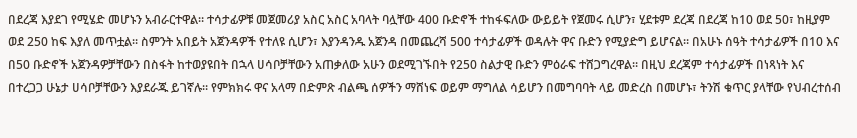በደረጃ እያደገ የሚሄድ መሆኑን አብራርተዋል። ተሳታፊዎቹ መጀመሪያ አስር አስር አባላት ባሏቸው 400 ቡድኖች ተከፋፍለው ውይይት የጀመሩ ሲሆን፣ ሂደቱም ደረጃ በደረጃ ከ10 ወደ 50፣ ከዚያም ወደ 250 ከፍ እያለ መጥቷል። ስምንት አበይት አጀንዳዎች የተለዩ ሲሆን፣ እያንዳንዱ አጀንዳ በመጨረሻ 500 ተሳታፊዎች ወዳሉት ዋና ቡድን የሚያድግ ይሆናል። በአሁኑ ሰዓት ተሳታፊዎች በ10 እና በ50 ቡድኖች አጀንዳዎቻቸውን በስፋት ከተወያዩበት በኋላ ሀሳቦቻቸውን አጠቃለው አሁን ወደሚገኙበት የ250 ስልታዊ ቡድን ምዕራፍ ተሸጋግረዋል። በዚህ ደረጃም ተሳታፊዎች በነጻነት እና በተረጋጋ ሁኔታ ሀሳቦቻቸውን እያደራጁ ይገኛሉ። የምክክሩ ዋና አላማ በድምጽ ብልጫ ሰዎችን ማሸነፍ ወይም ማግለል ሳይሆን በመግባባት ላይ መድረስ በመሆኑ፣ ትንሽ ቁጥር ያላቸው የህብረተሰብ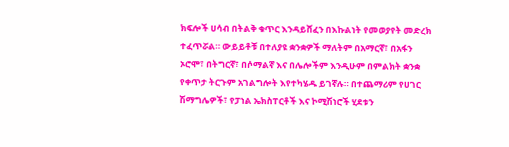ክፍሎች ሀሳብ በትልቅ ቁጥር እንዳይሸፈን በእኩልነት የመወያየት መድረክ ተፈጥሯል። ውይይቶቹ በተለያዩ ቋንቋዎች ማለትም በአማርኛ፣ በአፋን ኦሮሞ፣ በትግርኛ፣ በሶማልኛ እና በሌሎችም እንዲሁም በምልክት ቋንቋ የቀጥታ ትርጉም አገልግሎት እየተካሄዱ ይገኛሉ። በተጨማሪም የሀገር ሽማግሌዎች፣ የፓነል ኤክስፐርቶች እና ኮሚሽነሮች ሂደቱን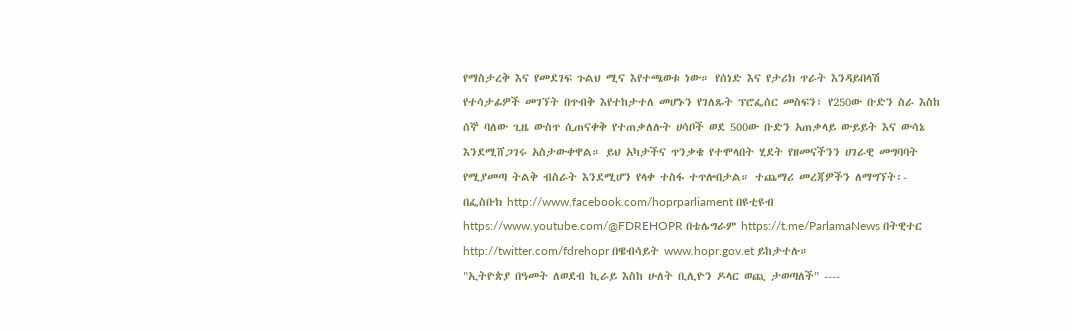የማስታረቅ እና የመደገፍ ጉልህ ሚና እየተጫወቱ ነው። የሰነድ እና የታሪክ ጥራት እንዳይበላሽ የተሳታፊዎች መገኘት በጥብቅ እየተከታተለ መሆኑን የገለጹት ፕሮፌሰር መስፍን፣ የ250ው ቡድን ስራ እስከ ሰኞ ባለው ጊዜ ውስጥ ሲጠናቀቅ የተጠቃለሉት ሀሳቦች ወደ 500ው ቡድን አጠቃላይ ውይይት እና ውሳኔ እንደሚሸጋገሩ አስታውቀዋል። ይህ አካታችና ጥንቃቄ የተሞላበት ሂደት የዘመናችንን ሀገራዊ መግባባት የሚያመጣ ትልቅ ብስራት እንደሚሆን የላቀ ተስፋ ተጥሎበታል። ተጨማሪ መረጃዎችን ለማግኘት፡- በፌስቡክ http://www.facebook.com/hoprparliament በዩቲዩብ https://www.youtube.com/@FDREHOPR በቴሌግራም https://t.me/ParlamaNews በትዊተር http://twitter.com/fdrehopr በዌብሳይት www.hopr.gov.et ይከታተሉ።
"ኢትዮጵያ በዓመት ለወደብ ኪራይ እስከ ሁለት ቢሊዮን ዶላር ወጪ ታወጣለች" ----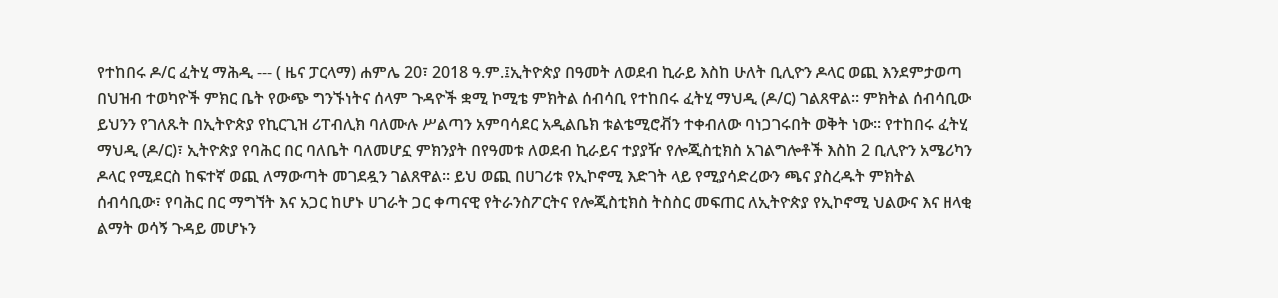የተከበሩ ዶ/ር ፈትሂ ማሕዲ --- ( ዜና ፓርላማ) ሐምሌ 20፣ 2018 ዓ.ም.፤ኢትዮጵያ በዓመት ለወደብ ኪራይ እስከ ሁለት ቢሊዮን ዶላር ወጪ እንደምታወጣ በህዝብ ተወካዮች ምክር ቤት የውጭ ግንኙነትና ሰላም ጉዳዮች ቋሚ ኮሚቴ ምክትል ሰብሳቢ የተከበሩ ፈትሂ ማህዲ (ዶ/ር) ገልጸዋል፡፡ ምክትል ሰብሳቢው ይህንን የገለጹት በኢትዮጵያ የኪርጊዝ ሪፐብሊክ ባለሙሉ ሥልጣን አምባሳደር አዲልቤክ ቱልቴሚሮቭን ተቀብለው ባነጋገሩበት ወቅት ነው፡፡ የተከበሩ ፈትሂ ማህዲ (ዶ/ር)፣ ኢትዮጵያ የባሕር በር ባለቤት ባለመሆኗ ምክንያት በየዓመቱ ለወደብ ኪራይና ተያያዥ የሎጂስቲክስ አገልግሎቶች እስከ 2 ቢሊዮን አሜሪካን ዶላር የሚደርስ ከፍተኛ ወጪ ለማውጣት መገደዷን ገልጸዋል። ይህ ወጪ በሀገሪቱ የኢኮኖሚ እድገት ላይ የሚያሳድረውን ጫና ያስረዱት ምክትል ሰብሳቢው፣ የባሕር በር ማግኘት እና አጋር ከሆኑ ሀገራት ጋር ቀጣናዊ የትራንስፖርትና የሎጂስቲክስ ትስስር መፍጠር ለኢትዮጵያ የኢኮኖሚ ህልውና እና ዘላቂ ልማት ወሳኝ ጉዳይ መሆኑን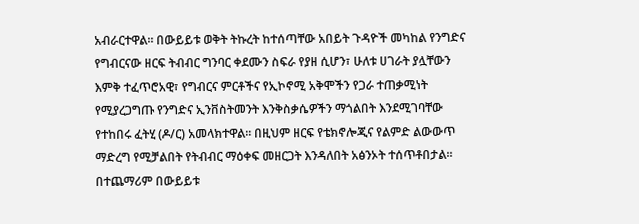አብራርተዋል። በውይይቱ ወቅት ትኩረት ከተሰጣቸው አበይት ጉዳዮች መካከል የንግድና የግብርናው ዘርፍ ትብብር ግንባር ቀደሙን ስፍራ የያዘ ሲሆን፣ ሁለቱ ሀገራት ያሏቸውን እምቅ ተፈጥሮአዊ፣ የግብርና ምርቶችና የኢኮኖሚ አቅሞችን የጋራ ተጠቃሚነት የሚያረጋግጡ የንግድና ኢንቨስትመንት እንቅስቃሴዎችን ማጎልበት እንደሚገባቸው የተከበሩ ፈትሂ (ዶ/ር) አመላክተዋል፡፡ በዚህም ዘርፍ የቴክኖሎጂና የልምድ ልውውጥ ማድረግ የሚቻልበት የትብብር ማዕቀፍ መዘርጋት እንዳለበት አፅንኦት ተሰጥቶበታል። በተጨማሪም በውይይቱ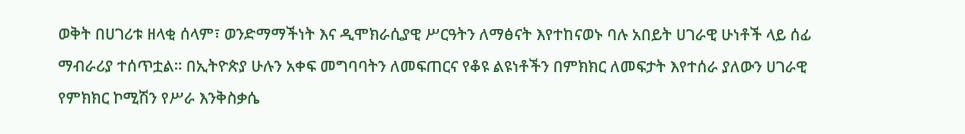ወቅት በሀገሪቱ ዘላቂ ሰላም፣ ወንድማማችነት እና ዲሞክራሲያዊ ሥርዓትን ለማፅናት እየተከናወኑ ባሉ አበይት ሀገራዊ ሁነቶች ላይ ሰፊ ማብራሪያ ተሰጥቷል። በኢትዮጵያ ሁሉን አቀፍ መግባባትን ለመፍጠርና የቆዩ ልዩነቶችን በምክክር ለመፍታት እየተሰራ ያለውን ሀገራዊ የምክክር ኮሚሽን የሥራ እንቅስቃሴ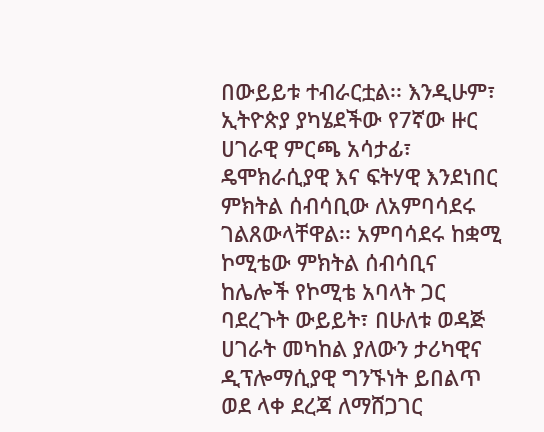በውይይቱ ተብራርቷል፡፡ እንዲሁም፣ ኢትዮጵያ ያካሄደችው የ7ኛው ዙር ሀገራዊ ምርጫ አሳታፊ፣ ዴሞክራሲያዊ እና ፍትሃዊ እንደነበር ምክትል ሰብሳቢው ለአምባሳደሩ ገልጸውላቸዋል፡፡ አምባሳደሩ ከቋሚ ኮሚቴው ምክትል ሰብሳቢና ከሌሎች የኮሚቴ አባላት ጋር ባደረጉት ውይይት፣ በሁለቱ ወዳጅ ሀገራት መካከል ያለውን ታሪካዊና ዲፕሎማሲያዊ ግንኙነት ይበልጥ ወደ ላቀ ደረጃ ለማሸጋገር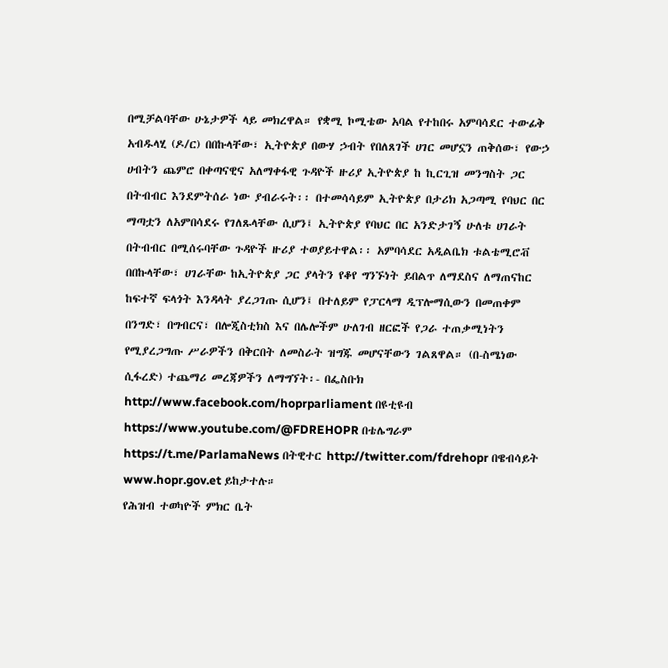በሚቻልባቸው ሁኔታዎች ላይ መክረዋል። የቋሚ ኮሚቴው አባል የተከበሩ አምባሳደር ተውፊቅ አብዱላሂ (ዶ/ር) በበኩላቸው፣ ኢትዮጵያ በውሃ ኃብት የበለጸገች ሀገር መሆኗን ጠቅሰው፣ የውኃ ሀብትን ጨምሮ በቀጣናዊና አለማቀፋዊ ጉዳዮች ዙሪያ ኢትዮጵያ ከ ኪርጊዝ መንግስት ጋር በትብብር እንደምትሰራ ነው ያብራሩት፡፡ በተመሳሳይም ኢትዮጵያ በታሪክ አጋጣሚ የባህር በር ማጣቷን ለአምበሳደሩ የገለጹላቸው ሲሆን፤ ኢትዮጵያ የባህር በር አንድታገኝ ሁለቱ ሀገራት በትብብር በሚሰሩባቸው ጉዳዮች ዙሪያ ተወያይተዋል፡፡ አምባሳደር አዲልቤክ ቱልቴሚሮቭ በበኩላቸው፣ ሀገራቸው ከኢትዮጵያ ጋር ያላትን የቆየ ግንኙነት ይበልጥ ለማደስና ለማጠናከር ከፍተኛ ፍላጎት እንዳላት ያረጋገጡ ሲሆን፤ በተለይም የፓርላማ ዲፕሎማሲውን በመጠቀም በንግድ፣ በግብርና፣ በሎጂስቲክስ እና በሌሎችም ሁለገብ ዘርፎች የጋራ ተጠቃሚነትን የሚያረጋግጡ ሥራዎችን በቅርበት ለመስራት ዝግጁ መሆናቸውን ገልጸዋል። (በ-ስሜነው ሲፋረድ) ተጨማሪ መረጃዎችን ለማግኘት፡- በፌስቡክ http://www.facebook.com/hoprparliament በዩቲዩብ https://www.youtube.com/@FDREHOPR በቴሌግራም https://t.me/ParlamaNews በትዊተር http://twitter.com/fdrehopr በዌብሳይት www.hopr.gov.et ይከታተሉ።
የሕዝብ ተወካዮች ምክር ቤት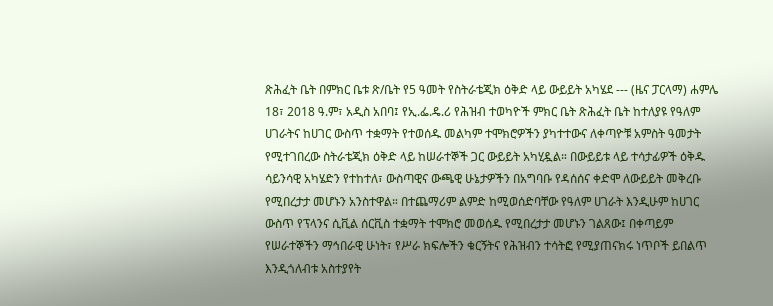ጽሕፈት ቤት በምክር ቤቱ ጽ/ቤት የ5 ዓመት የስትራቴጂክ ዕቅድ ላይ ውይይት አካሄደ --- (ዜና ፓርላማ) ሐምሌ 18፣ 2018 ዓ.ም፣ አዲስ አበባ፤ የኢ.ፌ.ዴ.ሪ የሕዝብ ተወካዮች ምክር ቤት ጽሕፈት ቤት ከተለያዩ የዓለም ሀገራትና ከሀገር ውስጥ ተቋማት የተወሰዱ መልካም ተሞክሮዎችን ያካተተውና ለቀጣዮቹ አምስት ዓመታት የሚተገበረው ስትራቴጂክ ዕቅድ ላይ ከሠራተኞች ጋር ውይይት አካሂዷል። በውይይቱ ላይ ተሳታፊዎች ዕቅዱ ሳይንሳዊ አካሄድን የተከተለ፣ ውስጣዊና ውጫዊ ሁኔታዎችን በአግባቡ የዳሰሰና ቀድሞ ለውይይት መቅረቡ የሚበረታታ መሆኑን አንስተዋል። በተጨማሪም ልምድ ከሚወሰድባቸው የዓለም ሀገራት እንዲሁም ከሀገር ውስጥ የፕላንና ሲቪል ሰርቪስ ተቋማት ተሞክሮ መወሰዱ የሚበረታታ መሆኑን ገልጸው፤ በቀጣይም የሠራተኞችን ማኅበራዊ ሁነት፣ የሥራ ክፍሎችን ቁርኝትና የሕዝብን ተሳትፎ የሚያጠናክሩ ነጥቦች ይበልጥ እንዲጎለብቱ አስተያየት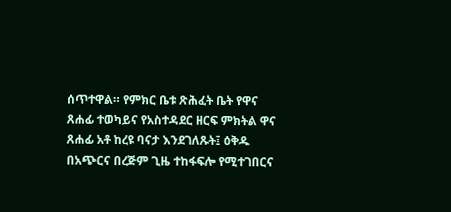ሰጥተዋል። የምክር ቤቱ ጽሕፈት ቤት የዋና ጸሐፊ ተወካይና የአስተዳደር ዘርፍ ምክትል ዋና ጸሐፊ አቶ ከረዩ ባናታ እንደገለጹት፤ ዕቅዱ በአጭርና በረጅም ጊዜ ተከፋፍሎ የሚተገበርና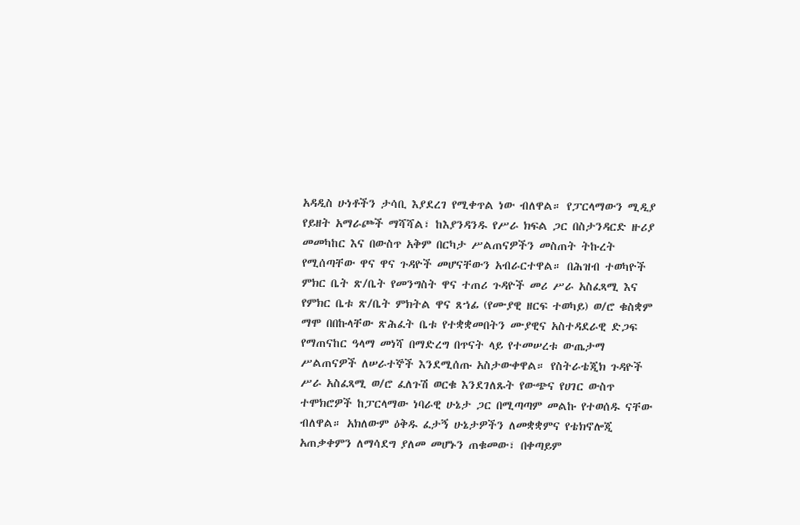አዳዲስ ሁነቶችን ታሳቢ እያደረገ የሚቀጥል ነው ብለዋል። የፓርላማውን ሚዲያ የይዘት አማራጮች ማሻሻል፣ ከእያንዳንዱ የሥራ ክፍል ጋር በስታንዳርድ ዙሪያ መመካከር እና በውስጥ አቅም በርካታ ሥልጠናዎችን መስጠት ትኩረት የሚሰጣቸው ዋና ዋና ጉዳዮች መሆናቸውን አብራርተዋል። በሕዝብ ተወካዮች ምክር ቤት ጽ/ቤት የመንግስት ዋና ተጠሪ ጉዳዮች መሪ ሥራ አስፈጻሚ እና የምክር ቤቱ ጽ/ቤት ምክትል ዋና ጸኀፊ (የሙያዊ ዘርፍ ተወካይ) ወ/ሮ ቁስቋም ማሞ በበኩላቸው ጽሕፈት ቤቱ የተቋቋመበትን ሙያዊና አስተዳደራዊ ድጋፍ የማጠናከር ዓላማ መነሻ በማድረግ በጥናት ላይ የተመሠረቱ ውጤታማ ሥልጠናዎች ለሠራተኞች እንደሚሰጡ አስታውቀዋል። የስትራቴጂክ ጉዳዮች ሥራ አስፈጻሚ ወ/ሮ ፈለጉሽ ወርቁ እንደገለጹት የውጭና የሀገር ውስጥ ተሞክሮዎች ከፓርላማው ነባራዊ ሁኔታ ጋር በሚጣጣም መልኩ የተወሰዱ ናቸው ብለዋል። አክለውም ዕቅዱ ፈታኝ ሁኔታዎችን ለመቋቋምና የቴክኖሎጂ አጠቃቀምን ለማሳደግ ያለመ መሆኑን ጠቁመው፣ በቀጣይም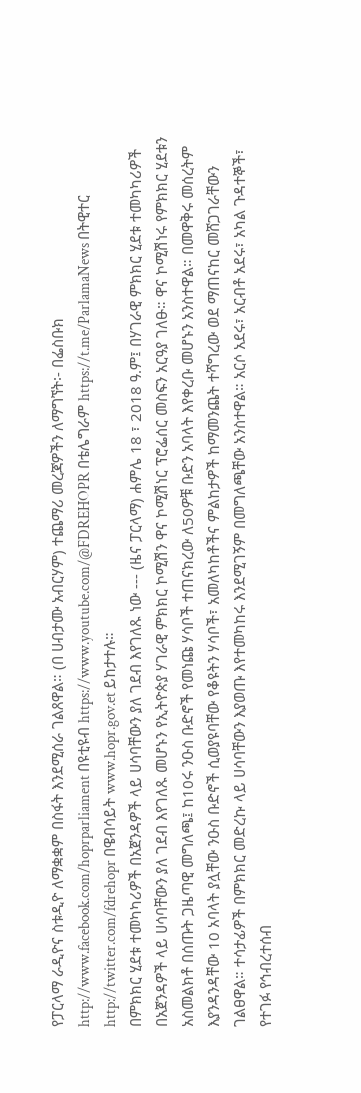የፓርላማ ራዲዮና ስቱዲዮ ለማቋቋም በስፋት እንደሚሰራ ገልጸዋል። (በ ሀብታሙ አብርሃም) ተጨማሪ መረጃዎችን ለማግኘት፡- በፌስቡክ http://www.facebook.com/hoprparliament በዩቲዩብ https://www.youtube.com/@FDREHOPR በቴሌግራም https://t.me/ParlamaNews በትዊተር http://twitter.com/fdrehopr በዌብሳይት www.hopr.gov.et ይከታተሉ።
በምክክር ሂደቱ ተመካካሪዎች በአጀንዳዎች ላይ ሀሳባቸውን ያለ ገደብ እየገለጹ ነው --- (ዜና ፓርላማ) ሐምሌ 18 ፣ 2018 ዓ.ም፤ በሃገራዊ ምክክር ሂደቱ ተመካካሪዎች በአጀንዳዎች ላይ ሀሳባቸውን ያለ ገደብ እየገለጹ መሆኑን የኢትዮጵያ ሃገራዊ ምክክር ኮሚሽን ዋና ኮሚሽነር ፕሮፌሰር መስፍን አርዓያ ገለፁ። ዋና ኮሚሽነሩ የምክክር ሂደቱን አስመልክቶ በሰጡት ጋዜጣዊ መግለጫ፤ ከ10ሩ ንዑስ ቡድኖች የመነጩ ሃሳቦች ተጠናክረው ለ50ዎቹ ቡድን አባላት እየቀረቡ መሆኑን አንስተዋል። በመዋቅሩ መሰረትም እያንዳንዳቸው 10 አባላት ያሏቸው ንዑስ ቡድኖች ሲወያዩባቸው የቆዩትን ሃሳቦች፣ አመለካከቶችና ምልከታዎች ከማመንጨት ተሻግረው ወደ ማጠናከር መሸጋገራቸውን ገልፀዋል። ተሳታፊዎች በምክክር መድረኩ ላይ ሀሳባቸውን እያወጡ እየተመካከሩ እንደሚገኝም በመግለጫቸው አንስተዋል። አርሶ አደሩ፣ አርብቶ አደሩ፣ አካል ጉዳተኞች፣ የተገፉ የኅብረተሰብ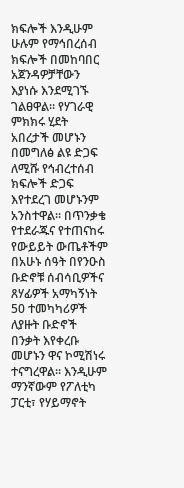ክፍሎች እንዲሁም ሁሉም የማኅበረሰብ ክፍሎች በመከባበር አጀንዳዎቻቸውን እያነሱ እንደሚገኙ ገልፀዋል። የሃገራዊ ምክክሩ ሂደት አበረታች መሆኑን በመግለፅ ልዩ ድጋፍ ለሚሹ የኅብረተሰብ ክፍሎች ድጋፍ እየተደረገ መሆኑንም አንስተዋል። በጥንቃቄ የተደራጁና የተጠናከሩ የውይይት ውጤቶችም በአሁኑ ሰዓት በየንዑስ ቡድኖቹ ሰብሳቢዎችና ጸሃፊዎች አማካኝነት 50 ተመካካሪዎች ለያዙት ቡድኖች በንቃት እየቀረቡ መሆኑን ዋና ኮሚሽነሩ ተናግረዋል። እንዲሁም ማንኛውም የፖለቲካ ፓርቲ፣ የሃይማኖት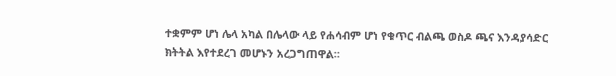ተቋምም ሆነ ሌላ አካል በሌላው ላይ የሐሳብም ሆነ የቁጥር ብልጫ ወስዶ ጫና እንዳያሳድር ክትትል እየተደረገ መሆኑን አረጋግጠዋል።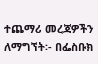ተጨማሪ መረጃዎችን ለማግኘት፡- በፌስቡክ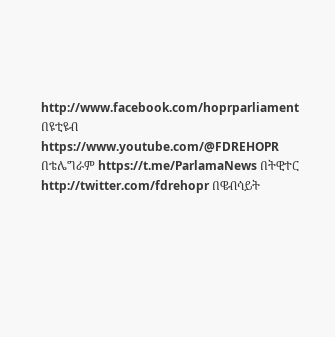http://www.facebook.com/hoprparliament በዩቲዩብ https://www.youtube.com/@FDREHOPR በቴሌግራም https://t.me/ParlamaNews በትዊተር http://twitter.com/fdrehopr በዌብሳይት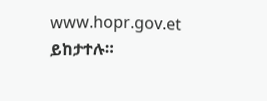www.hopr.gov.et ይከታተሉ።